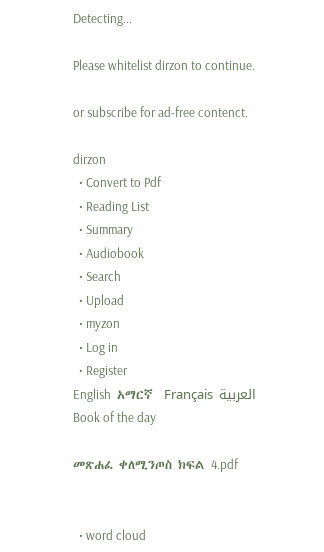Detecting...

Please whitelist dirzon to continue.

or subscribe for ad-free contenct.

dirzon
  • Convert to Pdf
  • Reading List
  • Summary
  • Audiobook
  • Search
  • Upload
  • myzon
  • Log in
  • Register
English  አማርኛ  Français  العربية
Book of the day

መጽሐፈ ቀለሚንጦስ ክፍል 4.pdf


  • word cloud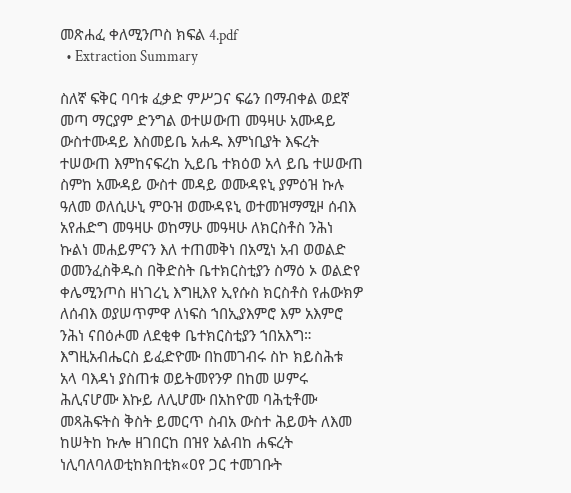መጽሐፈ ቀለሚንጦስ ክፍል 4.pdf
  • Extraction Summary

ስለኛ ፍቅር ባባቱ ፈቃድ ምሥጋና ፍሬን በማብቀል ወደኛ መጣ ማርያም ድንግል ወተሠውጠ መዓዛሁ አሙዳይ ውስተሙዳይ እስመይቤ አሐዱ እምነቢያት እፍረት ተሠውጠ እምከናፍረከ ኢይቤ ተክዕወ አላ ይቤ ተሠውጠ ስምከ አሙዳይ ውስተ መዳይ ወሙዳዩኒ ያምዕዝ ኩሉ ዓለመ ወለሲሁኒ ምዑዝ ወሙዳዩኒ ወተመዝማሚዞ ሰብእ አየሐድግ መዓዛሁ ወከማሁ መዓዛሁ ለክርስቶስ ንሕነ ኩልነ መሐይምናን እለ ተጠመቅነ በአሚነ አብ ወወልድ ወመንፈስቅዱስ በቅድስት ቤተክርስቲያን ስማዕ ኦ ወልድየ ቀሌሚንጦስ ዘነገረኒ እግዚእየ ኢየሱስ ክርስቶስ የሐውክዎ ለሰብእ ወያሠጥምዋ ለነፍስ ኀበኢያእምሮ እም አእምሮ ንሕነ ናበዕሖመ ለደቂቀ ቤተክርስቲያን ኀበአእግ። እግዚአብሔርስ ይፈድዮሙ በከመገብሩ ስኮ ክይስሕቱ አላ ባእዳነ ያስጠቱ ወይትመየንዎ በከመ ሠምሩ ሕሊናሆሙ እኩይ ለሊሆሙ በአከዮመ ባሕቲቶሙ መጻሕፍትስ ቅስት ይመርጥ ስብአ ውስተ ሕይወት ለእመ ከሠትከ ኩሎ ዘገበርከ በዝየ አልብከ ሐፍረት ነሊባለባለወቲከክበቲክ«ዐየ ጋር ተመገቡት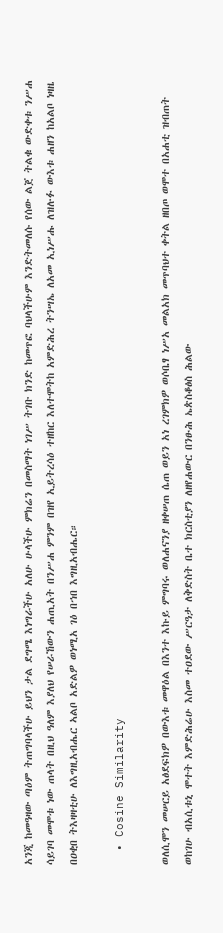አንጂ ከመዓዛው ጣዕም ትጠግባላችሁ ይህን ታል ደግሜ እነግራችሁ አለሁ ሁላችሁ ምክሬን በመስማት ነገሥ ትገቡ ክንድ ከመጥፎ ባህላችሁም እንድትመለሱ የሰው ልጀ ትልቁ ውድቀቱ ንሥሐ ሳይገባ መሞቱ ነው ጠላት በዚህ ዓለም እያለህ የሠራኸውን ሐጢአት በንሥሐ ምንም በዝየ ኢይትረሳዕ ተዘከር እለተሞትከ አምድሕረ ትንሣኤ ለአመ ኢነሥሑ ለዝሉፉ ውእቱ ሐዘን ከአልቦ ነዛዜ በዐቂበ ትእዛዛቲሁ ለእግዚአብሔር ኣልቦ አድልዎ ወነሚአ ገዕ በኀበ እግዚአብሔር።

  • Cosine Similarity

ወለሲሞን መሠርይ አፅደፍክዎ በውእቱ መዋዕል በእንተ እኩይ ምግባሩ ወለሐናንያ ዘቀሠጠ ሴጠ ወይን አነ ረገምክዎ ወሶቤፃ ነሥአ መልአክ መጥባህተ ቀትል ዘበጦ ወሞተ በአሐቲ ዝብጠት ወከገሁ ብአሲቱኒ ሞተት እምድሕሬሁ እስመ ተዐደው ሥርዓታ ለቅድስት ቤተ ክርስቲያን ለዘየሐውር በንፁሕ ኤጵስቆፅስ ሕልው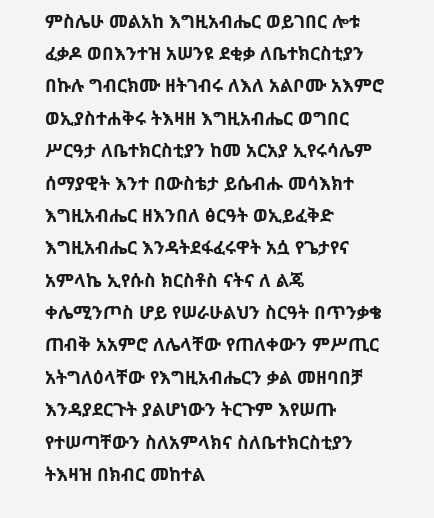ምስሌሁ መልአከ እግዚአብሔር ወይገበር ሎቱ ፈቃዶ ወበእንተዝ አሠንዩ ደቂቃ ለቤተክርስቲያን በኩሉ ግብርክሙ ዘትገብሩ ለእለ አልቦሙ አእምሮ ወኢያስተሐቅሩ ትእዛዘ እግዚአብሔር ወግበር ሥርዓታ ለቤተክርስቲያን ከመ አርአያ ኢየሩሳሌም ሰማያዊት እንተ በውስቴታ ይሴብሑ መሳእክተ እግዚአብሔር ዘእንበለ ፅርዓት ወኢይፈቅድ እግዚአብሔር እንዳትደፋፈሩዋት አሷ የጌታየና አምላኬ ኢየሱስ ክርስቶስ ናትና ለ ልጄ ቀሌሚንጦስ ሆይ የሠራሁልህን ስርዓት በጥንቃቄ ጠብቅ አአምሮ ለሌላቸው የጠለቀውን ምሥጢር አትግለዕላቸው የእግዚአብሔርን ቃል መዘባበቻ እንዳያደርጉት ያልሆነውን ትርጉም እየሠጡ የተሠጣቸውን ስለአምላክና ስለቤተክርስቲያን ትእዛዝ በክብር መከተል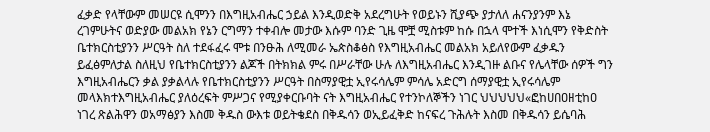ፈቃድ የላቸውም መሠርዩ ሲሞንን በእግዚአብሔር ኃይል እንዲወድቅ አደረግሁት የወይኑን ሺያጭ ያታለለ ሐናንያንም እኔ ረገምሁትና ወድያው መልአክ የኔን ርግማን ተቀብሎ መታው እሱም ባንድ ጊዜ ሞቿ ሚስቱም ከሱ በኋላ ሞተች እነሲሞን የቅድስት ቤተክርስቲያንን ሥርዓት ስለ ተደፋፈሩ ሞቱ በንፁሕ ለሚመራ ኤጵስቆፅስ የእግዚአብሔር መልአክ አይለየውም ፈቃዱን ይፈፅምለታል ስለዚህ የቤተክርስቲያንን ልጆች በትክክል ምሩ በሥራቸው ሁሉ ለእግዚአብሔር እንዲገዙ ልቡና የሌላቸው ሰዎች ግን እግዚአብሔርን ቃል ያቃልላሉ የቤተክርስቲያንን ሥርዓት በስማያዊቷ ኢየሩሳሌም ምሳሌ አድርግ ሰማያዊቷ ኢየሩሳሌም መላእክተእግዚአብሔር ያለዕረፍት ምሥጋና የሚያቀርቡባት ናት እግዚአብሔር የተንኮለኞችን ነገር ህህህህህ«ፎከሀበዐዘቲከዐ ነገረ ጽልሕዋን ወአማፅያን እስመ ቅዱስ ውእቱ ወይትቄደስ በቅዱሳን ወኢይፈቅድ ከናፍረ ጉሕሉት እስመ በቅዱሳን ይሴባሕ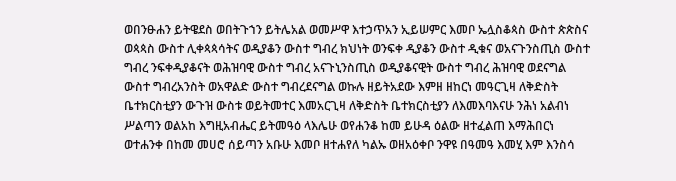ወበንፁሐን ይትዌደስ ወበትጉኀን ይትሌአል ወመሥዋ እተኃጥአን ኢይሠምር እመቦ ኤሏስቆጳስ ውስተ ጵጵስና ወጳጳስ ውስተ ሊቀጳጳሳትና ወዲያቆን ውስተ ግብረ ክህነት ወንፍቀ ዲያቆን ውስተ ዲቁና ወአናጉንስጢስ ውስተ ግብረ ንፍቀዲያቆናት ወሕዝባዊ ውስተ ግብረ አናጉኒንስጢስ ወዲያቆናዊት ውስተ ግብረ ሕዝባዊ ወደናግል ውስተ ግብረአንስት ወአዋልድ ውስተ ግብረደናግል ወኩሉ ዘይትአደው እምዘ ዘከርነ መዓርጊዛ ለቅድስት ቤተክርስቲያን ውጉዝ ውስቱ ወይትመተር እመአርጊዛ ለቅድስት ቤተክርስቲያን ለእመእባእናሁ ንሕነ አልብነ ሥልጣን ወልአከ እግዚአብሔር ይትመዓዕ ላእሌሁ ወየሐንቆ ከመ ይሁዳ ዕልው ዘተፈልጠ እማሕበርነ ወተሐንቀ በከመ መሀሮ ሰይጣን አቡሁ እመቦ ዘተሐየለ ካልኡ ወዘአዕቀቦ ንዋዩ በዓመዓ እመሂ እም እንስሳ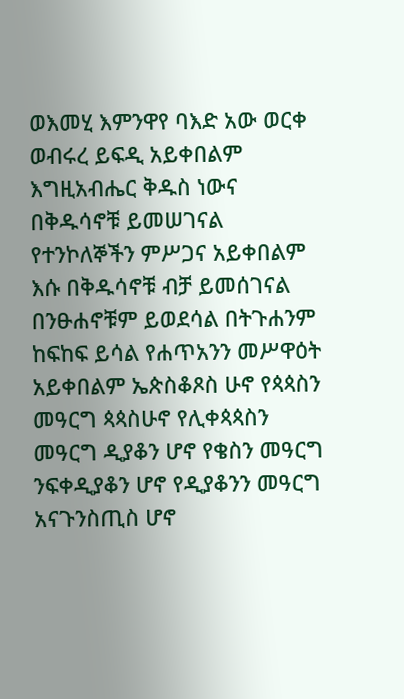ወእመሂ እምንዋየ ባእድ አው ወርቀ ወብሩረ ይፍዲ አይቀበልም እግዚአብሔር ቅዱስ ነውና በቅዱሳኖቹ ይመሠገናል የተንኮለኞችን ምሥጋና አይቀበልም እሱ በቅዱሳኖቹ ብቻ ይመሰገናል በንፁሐኖቹም ይወደሳል በትጉሐንም ከፍከፍ ይሳል የሐጥአንን መሥዋዕት አይቀበልም ኤጵስቆጾስ ሁኖ የጳጳስን መዓርግ ጳጳስሁኖ የሊቀጳጳስን መዓርግ ዲያቆን ሆኖ የቄስን መዓርግ ንፍቀዲያቆን ሆኖ የዲያቆንን መዓርግ አናጉንስጢስ ሆኖ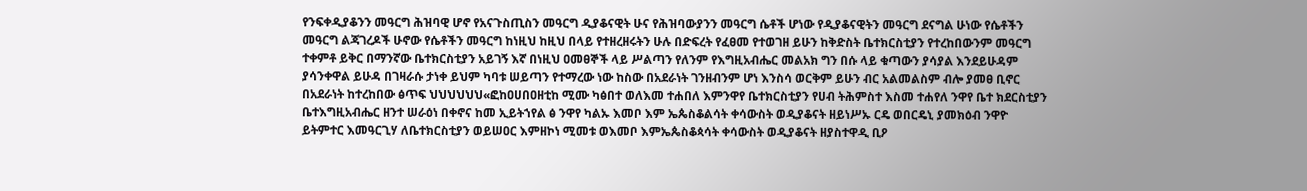የንፍቀዲያቆንን መዓርግ ሕዝባዊ ሆኖ የአናጉስጢስን መዓርግ ዲያቆናዊት ሁና የሕዝባውያንን መዓርግ ሴቶች ሆነው የዲያቆናዊትን መዓርግ ደናግል ሁነው የሴቶችን መዓርግ ልጃገረዶች ሁኖው የሴቶችን መዓርግ ከነዚህ ከዚህ በላይ የተዘረዘሩትን ሁሉ በድፍረት የፈፀመ የተወገዘ ይሁን ከቅድስት ቤተክርስቲያን የተረከበውንም መዓርግ ተቀምቶ ይቅር በማንኛው ቤተክርስቲያን አይገኝ እኛ በነዚህ ዐመፀኞች ላይ ሥልጣን የለንም የእግዚአብሔር መልአክ ግን በሱ ላይ ቁጣውን ያሳያል እንደይሁዳም ያሳንቀዋል ይሁዳ በገዛራሱ ታነቀ ይህም ካባቱ ሠይጣን የተማረው ነው ከስው በአደራነት ገንዘብንም ሆነ እንስሳ ወርቅም ይሁን ብር አልመልስም ብሎ ያመፀ ቢኖር በአደራነት ከተረከበው ፅጥፍ ህህህህህህ«ፎከዐሀበዐዘቲከ ሚሙ ካፅበተ ወለእመ ተሐበለ እምንዋየ ቤተክርስቲያን የሀብ ትሕምስተ እስመ ተሐየለ ንዋየ ቤተ ክደርስቲያን ቤተእግዚአብሔር ዘንተ ሠራዕነ በቀኖና ከመ ኢይትኀየል ፅ ንዋየ ካልኡ እመቦ እም ኤጴስቆልሳት ቀሳውስት ወዲያቆናት ዘይነሥኡ ርዴ ወበርዴኒ ያመክዕብ ንዋዮ ይትምተር እመዓርጊሃ ለቤተክርስቲያን ወይሠዐር እምዘኮነ ሚመቱ ወእመቦ እምኤጴስቆጳሳት ቀሳውስት ወዲያቆናት ዘያስተዋዲ ቢዖ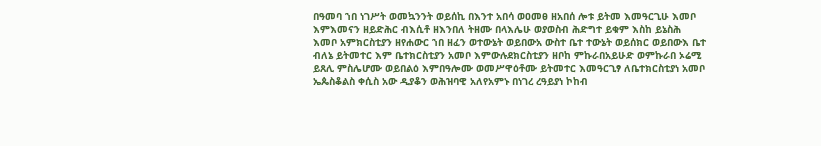በዓመባ ኀበ ነገሥት ወመኳንንት ወይሰኪ በእንተ አበሳ ወዐመፀ ዘአበሰ ሎቱ ይትመ እመዓርጊሁ እመቦ እምእመናን ዘይድሕር ብእሲቶ ዘእንበለ ትዘሙ በላእሌሁ ወያወስብ ሕድግተ ይቁም እስከ ይኔስሕ እመቦ አምክርስቲያን ዘየሐውር ኀበ ዘፈን ወተውኔት ወይበውአ ውስተ ቤተ ተውኔት ወይሰክር ወይበውእ ቤተ ብለኔ ይትመተር እም ቤተክርስቲያን አመቦ እምውሉደክርስቲያን ዘቦከ ምኩራበአይሁድ ወምኩራበ ኦሬሚ ይጸሊ ምስሌሆሙ ወይበልዕ እምበዓሎሙ ወመሥዋዕቶሙ ይትመተር እመዓርጊፃ ለቤተክርስቲያነ አመቦ ኤጴስቆልስ ቀሲስ አው ዲያቆን ወሕዝባዊ አለየአምኑ በነገረ ረዓይያነ ኮከብ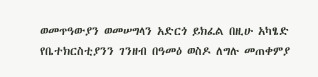ወመጥዓውያን ወመሠግላን አድርጎ ይክፈል በዚሁ አካፄድ የቤተክርስቲያንን ገንዘብ በዓመዕ ወስዶ ለግሉ መጠቀምያ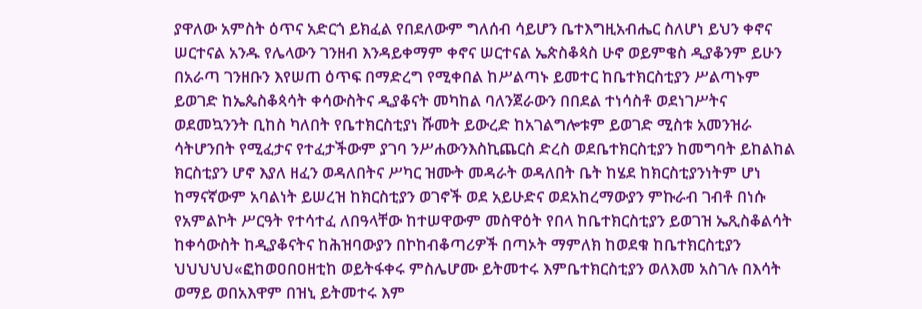ያዋለው አምስት ዕጥና አድርጎ ይክፈል የበደለውም ግለሰብ ሳይሆን ቤተእግዚአብሔር ስለሆነ ይህን ቀኖና ሠርተናል አንዱ የሌላውን ገንዘብ እንዳይቀማም ቀኖና ሠርተናል ኤጵስቆጳስ ሁኖ ወይምቄስ ዲያቆንም ይሁን በአራጣ ገንዘቡን እየሠጠ ዕጥፍ በማድረግ የሚቀበል ከሥልጣኑ ይመተር ከቤተክርስቲያን ሥልጣኑም ይወገድ ከኤጴስቆጳሳት ቀሳውስትና ዲያቆናት መካከል ባለንጀራውን በበደል ተነሳስቶ ወደነገሥትና ወደመኳንንት ቢከስ ካለበት የቤተክርስቲያነ ሹመት ይውረድ ከአገልግሎቱም ይወገድ ሚስቱ አመንዝራ ሳትሆንበት የሚፈታና የተፈታችውም ያገባ ንሥሐውንእስኪጨርስ ድረስ ወደቤተክርስቲያን ከመግባት ይከልከል ክርስቲያን ሆኖ እያለ ዘፈን ወዳለበትና ሥካር ዝሙት መዳራት ወዳለበት ቤት ከሄደ ከክርስቲያንነትም ሆነ ከማናኛውም አባልነት ይሠረዝ ከክርስቲያን ወገኖች ወደ አይሁድና ወደአከረማውያን ምኩራብ ገብቶ በነሱ የአምልኮት ሥርዓት የተሳተፈ ለበዓላቸው ከተሠዋውም መስዋዕት የበላ ከቤተክርስቲያን ይወገዝ ኤጺስቆልሳት ከቀሳውስት ከዲያቆናትና ከሕዝባውያን በኮከብቆጣሪዎች በጣኦት ማምለክ ከወደቁ ከቤተክርስቲያን ህህህህህ«ፎከወዐበዐዘቲከ ወይትፋቀሩ ምስሌሆሙ ይትመተሩ እምቤተክርስቲያን ወለእመ አስገሉ በእሳት ወማይ ወበአእዋም በዝኒ ይትመተሩ እም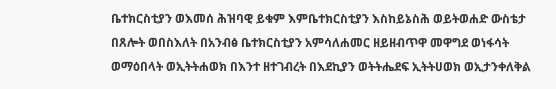ቤተክርስቲያን ወእመሰ ሕዝባዊ ይቁም እምቤተክርስቲያን እስከይኔስሕ ወይትወሐድ ውስቴታ በጸሎት ወበስእለት በአንብፅ ቤተክርስቲያን አምሳለሐመር ዘይዘብጥዋ መዋግደ ወነፋሳት ወማዕበላት ወኢትትሐወክ በእንተ ዘተገብረት በእደኪያን ወትትሔደፍ ኢትትሀወክ ወኢታንቀለቅል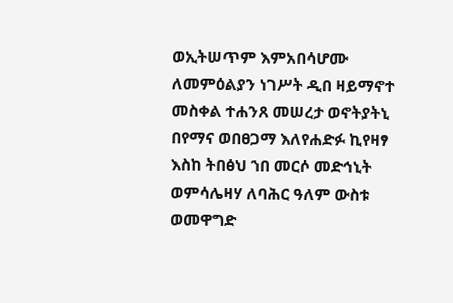ወኢትሠጥም እምአበሳሆሙ ለመምዕልያን ነገሥት ዲበ ዛይማኖተ መስቀል ተሐንጸ መሠረታ ወኖትያትኒ በየማና ወበፀጋማ እለየሐድፉ ኪየዛፃ እስከ ትበፅህ ኀበ መርሶ መድኅኒት ወምሳሌዛሃ ለባሕር ዓለም ውስቱ ወመዋግድ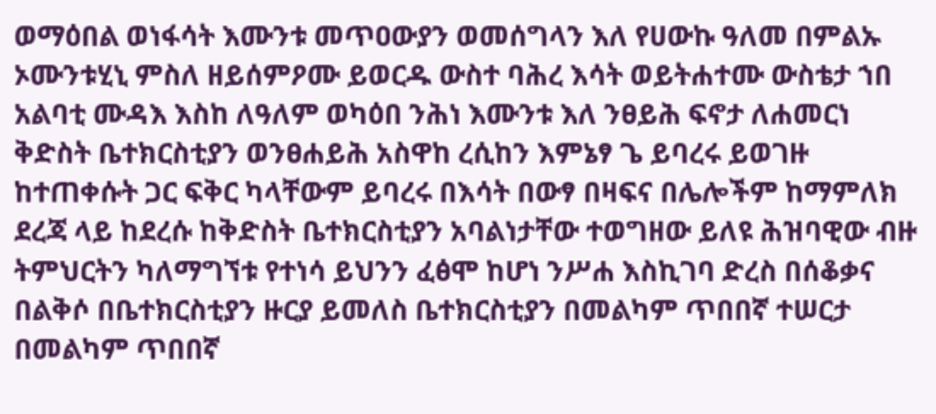ወማዕበል ወነፋሳት እሙንቱ መጥዐውያን ወመሰግላን እለ የሀውኩ ዓለመ በምልኡ ኦሙንቱሂኒ ምስለ ዘይሰምዖሙ ይወርዱ ውስተ ባሕረ እሳት ወይትሐተሙ ውስቴታ ኀበ አልባቲ ሙዳእ እስከ ለዓለም ወካዕበ ንሕነ እሙንቱ እለ ንፀይሕ ፍኖታ ለሐመርነ ቅድስት ቤተክርስቲያን ወንፀሐይሕ አስዋከ ረሲከን እምኔፃ ጌ ይባረሩ ይወገዙ ከተጠቀሱት ጋር ፍቅር ካላቸውም ይባረሩ በእሳት በውፃ በዛፍና በሌሎችም ከማምለክ ደረጃ ላይ ከደረሱ ከቅድስት ቤተክርስቲያን አባልነታቸው ተወግዘው ይለዩ ሕዝባዊው ብዙ ትምህርትን ካለማግኘቱ የተነሳ ይህንን ፈፅሞ ከሆነ ንሥሐ እስኪገባ ድረስ በሰቆቃና በልቅሶ በቤተክርስቲያን ዙርያ ይመለስ ቤተክርስቲያን በመልካም ጥበበኛ ተሠርታ በመልካም ጥበበኛ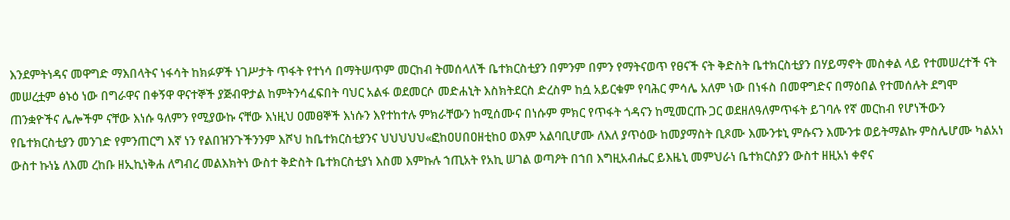እንደምትነዳና መዋግድ ማእበላትና ነፋሳት ከክፉዎች ነገሥታት ጥፋት የተነሳ በማትሠጥም መርከብ ትመሰላለች ቤተክርስቲያን በምንም በምን የማትናወጥ የፀናች ናት ቅድስት ቤተክርስቲያን በሃይማኖት መስቀል ላይ የተመሠረተች ናት መሠረቷም ፅኑዕ ነው በግራዋና በቀኝዋ ዋናተኞች ያጅብዋታል ከምትንሳፈፍበት ባህር አልፋ ወደመርሶ መድሐኒት እስክትደርስ ድረስም ከሷ አይርቁም የባሕር ምሳሌ አለም ነው በነፋስ በመዋግድና በማዕበል የተመሰሉት ደግሞ ጠንቋዮችና ሌሎችም ናቸው እነሱ ዓለምን የሚያውኩ ናቸው እነዚህ ዐመፀኞች እነሱን እየተከተሉ ምክራቸውን ከሚሰሙና በነሱም ምክር የጥፋት ጎዳናን ከሚመርጡ ጋር ወደዘለዓለምጥፋት ይገባሉ የኛ መርከብ የሆነችውን የቤተክርስቲያን መንገድ የምንጠርግ እኛ ነን የልበዝንጉችንንም እሾህ ከቤተክርስቲያንና ህህህህህ«ፎከዐሀበዐዘቲከዐ ወእም አልባቢሆሙ ለእለ ያጥዕው ከመያማስት ቢጾሙ እሙንቱኒ ምሱናን እሙንቱ ወይትማልኩ ምስሌሆሙ ካልአነ ውስተ ኩነኔ ለእመ ረከቡ ዘኢኪነቅሐ ለግብረ መልእክትነ ውስተ ቅድስት ቤተክርስቲያነ እስመ እምኩሉ ኀጢአት የአኪ ሠገል ወጣዖት በኀበ እግዚአብሔር ይእዜኒ መምህራነ ቤተክርስያን ውስተ ዘዚአነ ቀኖና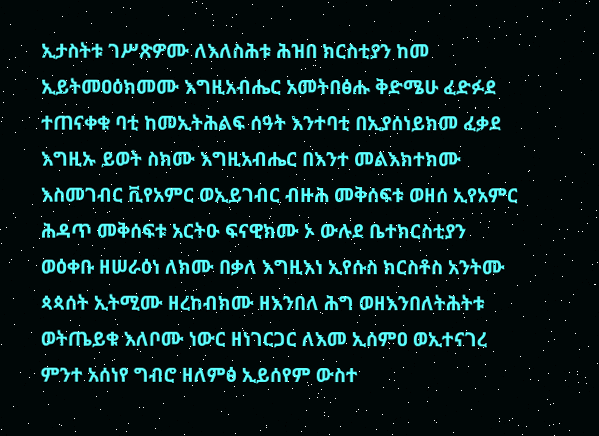ኢታስትቱ ገሥጽዎሙ ለእለስሕቱ ሕዝበ ክርስቲያን ከመ ኢይትመዐዕክመሙ እግዚአብሔር አመትበፅሑ ቅድሜሁ ፈድፉደ ተጠናቀቁ ባቲ ከመኢትሕልፍ ሰዓት እንተባቲ በኢያሰነይክመ ፈቃደ እግዚኡ ይወት ስክሙ እግዚአብሔር በእንተ መልእክተክሙ እስመገብር ቪየአምር ወኢይገብር ብዙሕ መቅሰፍቱ ወዘሰ ኢየአምር ሕዳጥ መቅሰፍቱ አርትዑ ፍናዊክሙ ኦ ውሉደ ቤተክርስቲያን ወዕቀቡ ዘሠራዕነ ለክሙ በቃለ እግዚእነ ኢየሱስ ክርስቶስ አንትሙ ጳጳሰት ኢትሚሙ ዘረከብክሙ ዘእንበለ ሕግ ወዘእንበለትሕትቱ ወትጤይቁ እለቦሙ ነውር ዘነገርጋር ለእመ ኢሰምዐ ወኢተናገረ ምንተ አሰነየ ግብሮ ዘለምፅ ኢይሰየም ውስተ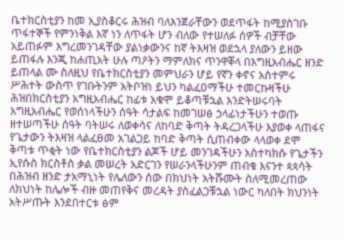ቤተክርስቲያን ከመ ኢያስቆርሩ ሕዝብ ባለእንጀራቸውን ወደጥፋት ከሚያስገቡ ጥፋተኞች የምንነቅል እኛ ነን ለጥፋት ሆን ብለው የተሠለፉ ሰዎች ብቻቸው አይጠፉም እግረመንገዳቸው ያልነቃውንና ከኛ ትእዛዝ ወደኋላ ያለውን ይዘው ይጠፋሉ እንጂ ከሐጢአት ሁሉ ጣዖትን ማምለክና ጥንዋቐላ በእግዚአብሔር ዘንድ ይጠላል ሙ ስለዚህ የቤተክርስቲያን መምህራን ሆይ የኛን ቀኖና አስተምሩ ሥሕተት ውስጥ የገቡትንም አትቦዝነ ይህን ካልፈዐማችሁ ተመርኩዛችሁ ሕዝበክርስቲያን አግዚአብሔር ከፊቱ አቁሞ ይቆጣቹኋል እንድትሠሩባት አግዚአብሔር የወሰነላችሁን ሰዓት ሳታልፍ ከመገሠፅ ኃላፊነታችሁን ተወጡ ዘተሠጣችሁ ሰዓት ባትሠሩ ለወቀሳና ለከባድ ቅጣት ትዳረጋላችሁ እያወቀ ላጠፋና የጌታውን ትእዛዝ ላልፈፀመ አገልጋይ ከባድ ቅጣት ሲጠብቀው ላላወቀ ደሞ ቅጣቱ ጥቂት ነው የቤተክርስቲያን ልጆች ሆይ መንገዳችሁን አስተካክሱ የጌታችን ኢየሱስ ክርስቶስ ቃል መሠረት አድርገን የሠራንላችሁንም ጠብቁ እናንተ ጳጳሳት በሕዝብ ዘንድ ታአማኒነት የሌለውን ሰው በክህነት አትሹሙት ስለሚመረጠው ለክህነት ከሌሎች ብዙ መጠየቅና መረዳት ያስፈልጋቹኋል ነውር ካለበት ክህንነት አትሥጡት እንደበተርቱ ፅም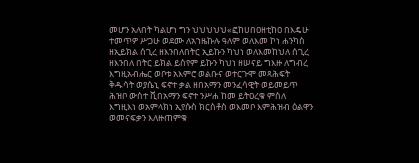መሆን አለበት ካልሆነ ግን ህህህህህ«ፎከሀበዐዘቲከዐ በእዴሁ ተመጥዎ ሥጋሁ ወደሙ ለአኀዜኩሉ ዓለም ወለእመ ኮነ ሐንካስ ዘኢይክል ሰጊረ ዘእንበለበትር ኢይኩን ካህነ ወለእመከህለ ሰጊረ ዘእንበለ በትር ይክል ይሰየም ይኩን ካህነ ዘሠናይ ግእዙ ለግብረ እግዚአብሔር ወቦቱ አእምሮ ወልቡና ወተርጉሞ መጻሕፍት ቅዱሳት ወያሴኒ ፍኖተ ቃል ዘበአማን መንፈሳዊት ወይመይጥ ሕዝቦ ውስተ ቪበአማን ፍኖተ ንሥሐ ከመ ይትዐረቁ ምስለ እግዚእነ ወአምላክነ ኢየሱስ ክርስቶስ ወእመቦ እምሕዝብ ዕልዋን ወመናፍቃን እለዙጠምቁ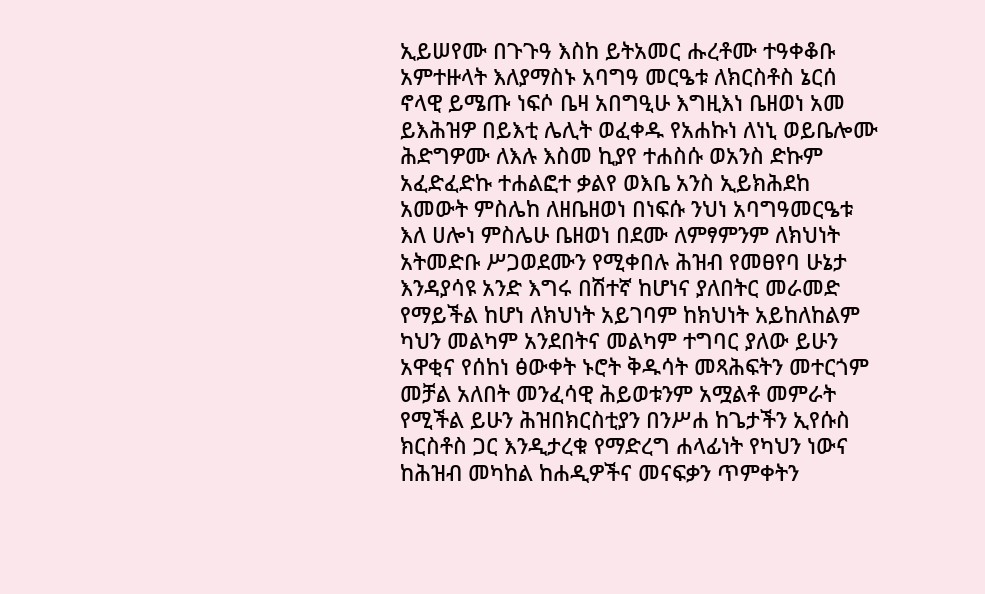ኢይሠየሙ በጉጉዓ እስከ ይትአመር ሑረቶሙ ተዓቀቆቡ አምተዙላት እለያማስኑ አባግዓ መርዔቱ ለክርስቶስ ኔርሰ ኖላዊ ይሜጡ ነፍሶ ቤዛ አበግዒሁ እግዚእነ ቤዘወነ አመ ይእሕዝዎ በይእቲ ሌሊት ወፈቀዱ የአሐኩነ ለነኒ ወይቤሎሙ ሕድግዎሙ ለእሉ እስመ ኪያየ ተሐስሱ ወአንስ ድኩም አፈድፈድኩ ተሐልፎተ ቃልየ ወእቤ አንስ ኢይክሕደከ አመውት ምስሌከ ለዘቤዘወነ በነፍሱ ንህነ አባግዓመርዔቱ እለ ሀሎነ ምስሌሁ ቤዘወነ በደሙ ለምፃምንም ለክህነት አትመድቡ ሥጋወደሙን የሚቀበሉ ሕዝብ የመፀየባ ሁኔታ እንዳያሳዩ አንድ እግሩ በሽተኛ ከሆነና ያለበትር መራመድ የማይችል ከሆነ ለክህነት አይገባም ከክህነት አይከለከልም ካህን መልካም አንደበትና መልካም ተግባር ያለው ይሁን አዋቂና የሰከነ ፅውቀት ኑሮት ቅዱሳት መጻሕፍትን መተርጎም መቻል አለበት መንፈሳዊ ሕይወቱንም አሟልቶ መምራት የሚችል ይሁን ሕዝበክርስቲያን በንሥሐ ከጌታችን ኢየሱስ ክርስቶስ ጋር እንዲታረቁ የማድረግ ሐላፊነት የካህን ነውና ከሕዝብ መካከል ከሐዲዎችና መናፍቃን ጥምቀትን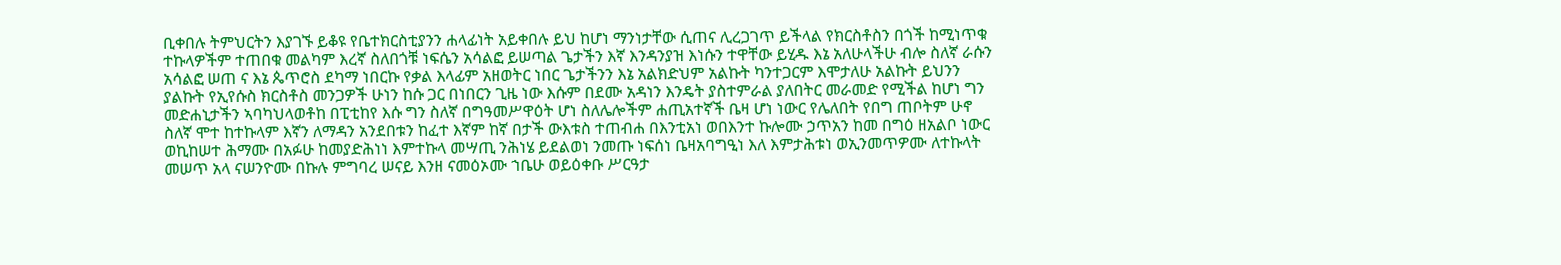ቢቀበሉ ትምህርትን እያገኙ ይቆዩ የቤተክርስቲያንን ሐላፊነት አይቀበሉ ይህ ከሆነ ማንነታቸው ሲጠና ሊረጋገጥ ይችላል የክርስቶስን በጎች ከሚነጥቁ ተኩላዎችም ተጠበቁ መልካም እረኛ ስለበጎቹ ነፍሴን አሳልፎ ይሠጣል ጌታችን እኛ እንዳንያዝ እነሱን ተዋቸው ይሂዱ እኔ አለሁላችሁ ብሎ ስለኛ ራሱን አሳልፎ ሠጠ ና እኔ ጴጥሮስ ደካማ ነበርኩ የቃል እላፊም አዘወትር ነበር ጌታችንን እኔ አልክድህም አልኩት ካንተጋርም እሞታለሁ አልኩት ይህንን ያልኩት የኢየሱስ ክርስቶስ መንጋዎች ሁነን ከሱ ጋር በነበርን ጊዜ ነው እሱም በደሙ አዳነን እንዴት ያስተምራል ያለበትር መራመድ የሚችል ከሆነ ግን መድሐኒታችን ኣባካህላወቶከ በፒቲከየ እሱ ግን ስለኛ በግዓመሥዋዕት ሆነ ስለሌሎችም ሐጢአተኛች ቤዛ ሆነ ነውር የሌለበት የበግ ጠቦትም ሁኖ ስለኛ ሞተ ከተኩላም እኛን ለማዳን አንደበቱን ከፈተ እኛም ከኛ በታች ውእቱስ ተጠብሐ በእንቲአነ ወበእንተ ኩሎሙ ኃጥአን ከመ በግዕ ዘአልቦ ነውር ወኪከሠተ ሕማሙ በአፉሁ ከመያድሕነነ እምተኩላ መሣጢ ንሕነሄ ይደልወነ ንመጡ ነፍሰነ ቤዛአባግዒነ እለ እምታሕቱነ ወኢንመጥዎሙ ለተኩላት መሠጥ አላ ናሠንዮሙ በኩሉ ምግባረ ሠናይ እንዘ ናመዕኦሙ ኀቤሁ ወይዕቀቡ ሥርዓታ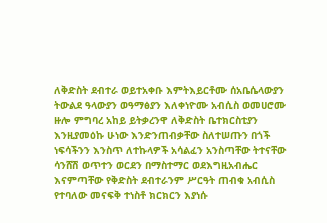ለቅድስት ደብተራ ወይተአቀቡ እምትእይርቶሙ ሰአቤሴላውያን ትውልደ ዓላውያን ወዓማፅያን እለቀነዮሙ አብሲስ ወመሀሮሙ ዙሎ ምግባረ አከይ ይትቃረንዋ ለቅድስት ቤተክርስቲያን እንዚያመዕኩ ሁነው እንድንጠብቃቸው ስለተሠጡን በጎች ነፍሳችንን እንስጥ ለተኩላዎች አሳልፈን አንስጣቸው ትተናቸው ሳንሸሽ ወጥተን ወርደን በማስተማር ወደእግዚአብሔር እናምጣቸው የቅድስት ደብተራንም ሥርዓት ጠብቁ አብሲስ የተባለው መናፍቅ ተነስቶ ክርክርን እያነሱ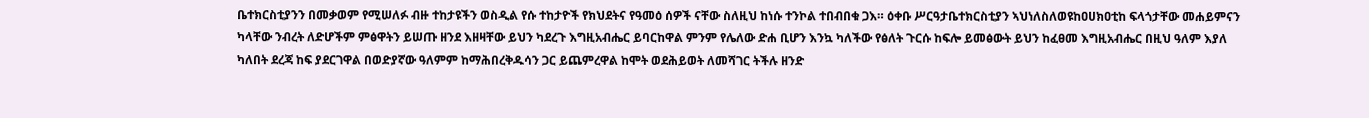ቤተክርስቲያንን በመቃወም የሚሠለፉ ብዙ ተከታዩችን ወስዲል የሱ ተከታዮች የክህደትና የዓመዕ ሰዎች ናቸው ስለዚህ ከነሱ ተንኮል ተበብበቁ ጋእ። ዕቀቡ ሥርዓታቤተክርስቲያን ኣህነለስለወዩከዐሀክዐቲከ ፍላጎታቸው መሐይምናን ካላቸው ንብረት ለድሆችም ምፅዋትን ይሠጡ ዘንደ እዘዛቸው ይህን ካደረጉ እግዚአብሔር ይባርከዋል ምንም የሌለው ድሐ ቢሆን እንኳ ካለችው የፅለት ጉርሱ ከፍሎ ይመፅውት ይህን ከፈፀመ እግዚአብሔር በዚህ ዓለም እያለ ካለበት ደረጃ ከፍ ያደርገዋል በወድያኛው ዓለምም ከማሕበረቅዱሳን ጋር ይጨምረዋል ከሞት ወደሕይወት ለመሻገር ትችሉ ዘንድ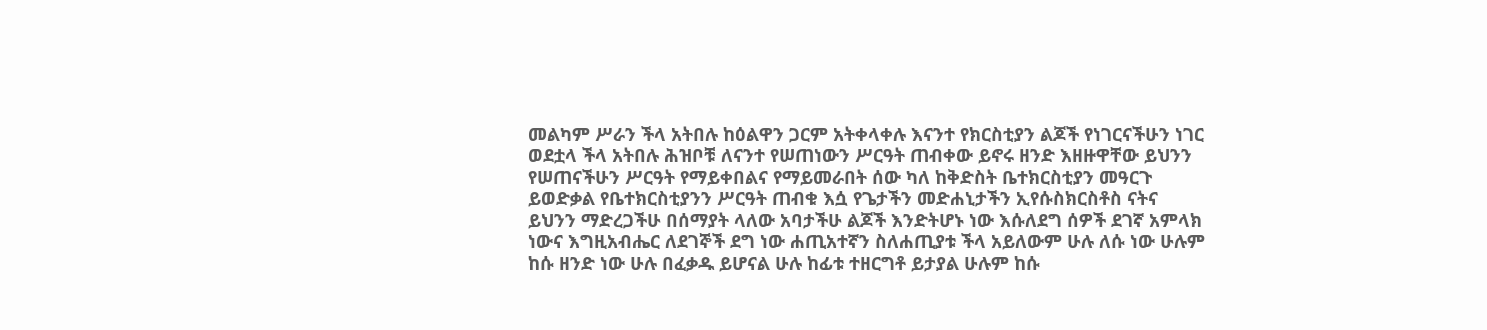መልካም ሥራን ችላ አትበሉ ከዕልዋን ጋርም አትቀላቀሉ እናንተ የክርስቲያን ልጆች የነገርናችሁን ነገር ወደቷላ ችላ አትበሉ ሕዝቦቹ ለናንተ የሠጠነውን ሥርዓት ጠብቀው ይኖሩ ዘንድ እዘዙዋቸው ይህንን የሠጠናችሁን ሥርዓት የማይቀበልና የማይመራበት ሰው ካለ ከቅድስት ቤተክርስቲያን መዓርጉ ይወድቃል የቤተክርስቲያንን ሥርዓት ጠብቁ እሷ የጌታችን መድሐኒታችን ኢየሱስክርስቶስ ናትና ይህንን ማድረጋችሁ በሰማያት ላለው አባታችሁ ልጆች እንድትሆኑ ነው እሱለደግ ሰዎች ደገኛ አምላክ ነውና እግዚአብሔር ለደገኞች ደግ ነው ሐጢአተኛን ስለሐጢያቱ ችላ አይለውም ሁሉ ለሱ ነው ሁሉም ከሱ ዘንድ ነው ሁሉ በፈቃዱ ይሆናል ሁሉ ከፊቱ ተዘርግቶ ይታያል ሁሉም ከሱ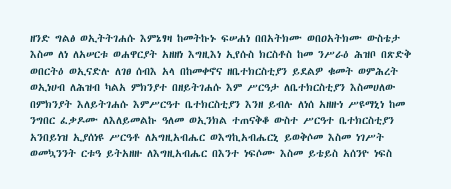ዘንድ ግልፅ ወኢትትገሐሱ እምኔፃዛ ከመትኩኑ ፍሠሐነ በበአትክሙ ወበዐአትክሙ ውስቴታ እስመ ለነ ለአሠርቱ ወሐዋርያት አዘዘነ እግዚእነ ኢየሱስ ክርስቶስ ከመ ንሥራዕ ሕዝቦ በጽድቅ ወበርትዕ ወኢናድሉ ለገፀ ሰብእ አላ በከመቀኖና ዘቤተክርስቲያን ይደልዎ ቁመት ወምሕረት ወኢነሀብ ለሕዝብ ካልአ ምክንያተ በዘይትገሐሱ እም ሥርዓታ ለቤተክርስቲያን እስመሀለው በምክንያት እለይትገሐሱ እምሥርዓተ ቤተክርስቲያን እንዘ ይብሉ ለነሰ አዘዙነ ሥዩማኒነ ከመ ንግበር ፈቃዶሙ ለእለይመልኩ ዓለመ ወኢንክል ተጠናቅቆ ውስተ ሥርዓተ ቤተክርስቲያን አንበይነዝ ኢያሰነዩ ሥርዓቶ ለአግዚአብሔር ወእግኪአብሔርኒ ይወቅሶመ እስመ ነገሥት ወመኳንንት ርቱዓ ይትአዘዙ ለእግዚአብሔር በእንተ ነፍሶሙ እስመ ይቴይስ አሰንዮ ነፍስ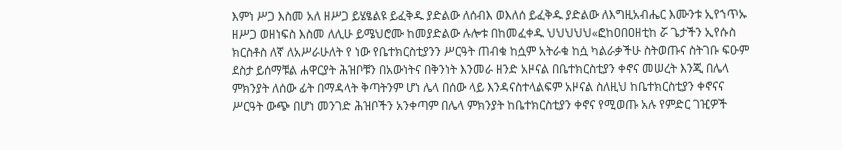እምነ ሥጋ እስመ አለ ዘሥጋ ይሄፄልዩ ይፈቅዱ ያድልው ለሰብእ ወእለሰ ይፈቅዱ ያድልው ለእግዚአብሔር እሙንቱ ኢየኀጥኡ ዘሥጋ ወዘነፍስ እስመ ለሊሁ ይሜህሮሙ ከመያድልው ሉሎቱ በከመፈቀዱ ህህህህህ«ፎከዐበዐዘቲከ ሯ ጌታችን ኢየሱስ ክርስቶስ ለኛ ለአሥራሁለት የ ነው የቤተክርስቲያንን ሥርዓት ጠብቁ ከሷም አትራቁ ከሷ ካልራቃችሁ ስትወጡና ስትገቡ ፍዑም ደስታ ይሰማቹል ሐዋርያት ሕዝቦቹን በአውነትና በቅንነት እንመራ ዘንድ አዞናል በቤተክርስቲያን ቀኖና መሠረት እንጂ በሌላ ምክንያት ለሰው ፊት በማዳላት ቅጣትንም ሆነ ሌላ በሰው ላይ እንዳናስተላልፍም አዞናል ስለዚህ ከቤተክርስቲያን ቀኖናና ሥርዓት ውጭ በሆነ መንገድ ሕዝቦችን አንቀጣም በሌላ ምክንያት ከቤተክርስቲያን ቀኖና የሚወጡ አሉ የምድር ገዢዎች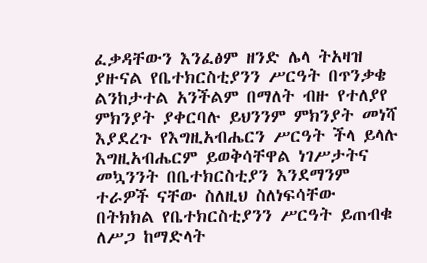ፈቃዳቸውን እንፈፅም ዘንድ ሌላ ትአዛዝ ያዙናል የቤተክርስቲያንን ሥርዓት በጥንቃቄ ልንከታተል አንችልም በማለት ብዙ የተለያየ ምክንያት ያቀርባሉ ይህንንም ምክንያት መነሻ እያደረጉ የእግዚአብሔርን ሥርዓት ችላ ይላሉ እግዚአብሔርም ይወቅሳቸዋል ነገሥታትና መኳንንት በቤተክርስቲያን እንደማንም ተራዎች ናቸው ስለዚህ ስለነፍሳቸው በትክክል የቤተክርስቲያንን ሥርዓት ይጠብቁ ለሥጋ ከማድላት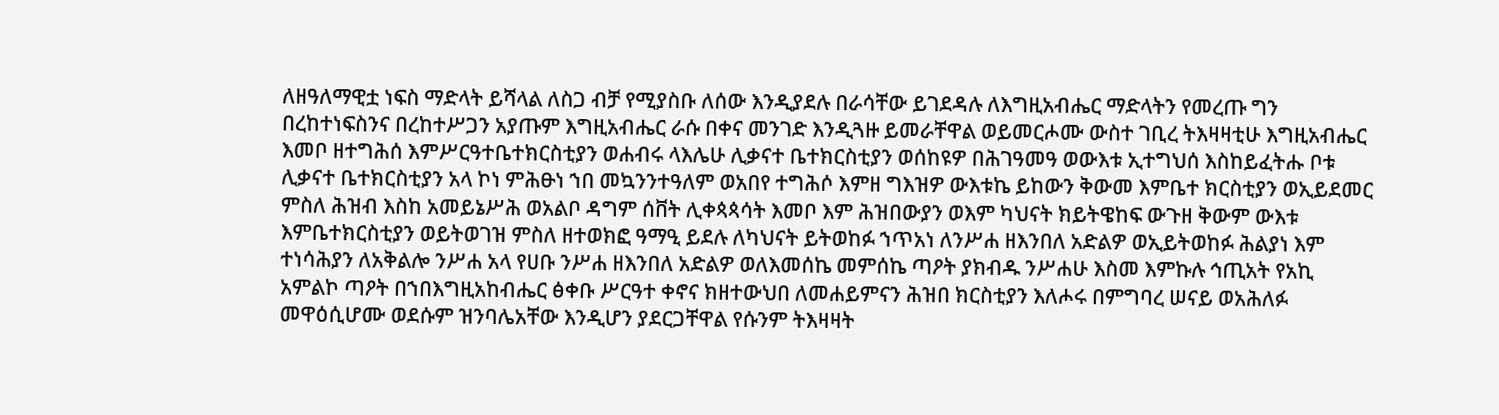ለዘዓለማዊቷ ነፍስ ማድላት ይሻላል ለስጋ ብቻ የሚያስቡ ለሰው እንዲያደሉ በራሳቸው ይገደዳሉ ለእግዚአብሔር ማድላትን የመረጡ ግን በረከተነፍስንና በረከተሥጋን አያጡም እግዚአብሔር ራሱ በቀና መንገድ እንዲጓዙ ይመራቸዋል ወይመርሖሙ ውስተ ገቢረ ትእዛዛቲሁ እግዚአብሔር እመቦ ዘተግሕሰ እምሥርዓተቤተክርስቲያን ወሐብሩ ላእሌሁ ሊቃናተ ቤተክርስቲያን ወሰከዩዎ በሕገዓመዓ ወውእቱ ኢተግህሰ እስከይፈትሑ ቦቱ ሊቃናተ ቤተክርስቲያን አላ ኮነ ምሕፁነ ኀበ መኳንንተዓለም ወአበየ ተግሕሶ እምዘ ግእዝዎ ውእቱኬ ይከውን ቅውመ እምቤተ ክርስቲያን ወኢይደመር ምስለ ሕዝብ እስከ አመይኔሥሕ ወአልቦ ዳግም ሰቨት ሊቀጳጳሳት እመቦ እም ሕዝበውያን ወእም ካህናት ክይትዌከፍ ውጉዘ ቅውም ውእቱ እምቤተክርስቲያን ወይትወገዝ ምስለ ዘተወክፎ ዓማዒ ይደሉ ለካህናት ይትወከፉ ኀጥአነ ለንሥሐ ዘእንበለ አድልዎ ወኢይትወከፉ ሕልያነ እም ተነሳሕያን ለአቅልሎ ንሥሐ አላ የሀቡ ንሥሐ ዘእንበለ አድልዎ ወለእመሰኬ መምሰኬ ጣዖት ያክብዱ ንሥሐሁ እስመ እምኩሉ ኅጢአት የአኪ አምልኮ ጣዖት በኀበእግዚአከብሔር ፅቀቡ ሥርዓተ ቀኖና ክዘተውህበ ለመሐይምናን ሕዝበ ክርስቲያን እለሖሩ በምግባረ ሠናይ ወአሕለፉ መዋዕሲሆሙ ወደሱም ዝንባሌአቸው እንዲሆን ያደርጋቸዋል የሱንም ትእዛዛት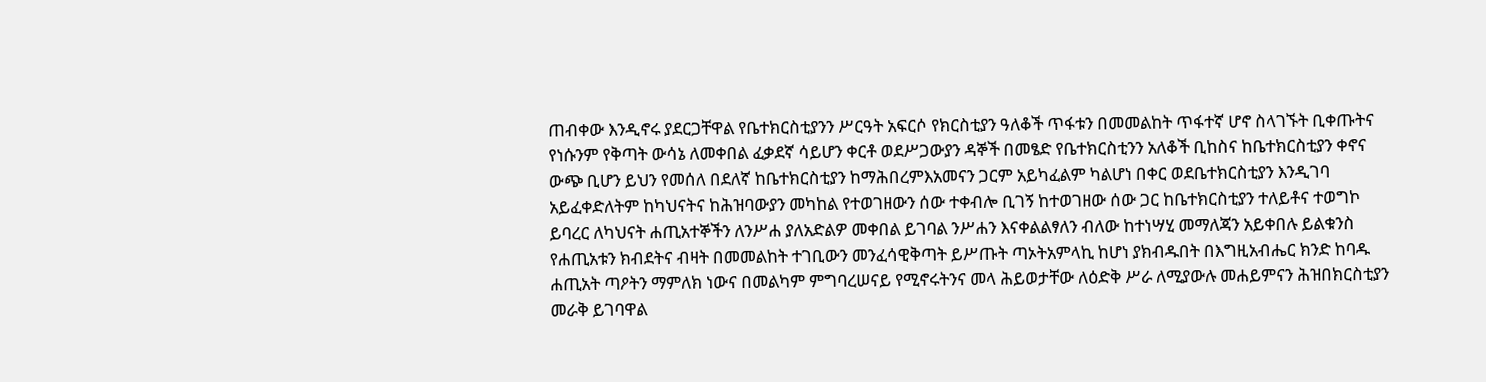ጠብቀው እንዲኖሩ ያደርጋቸዋል የቤተክርስቲያንን ሥርዓት አፍርሶ የክርስቲያን ዓለቆች ጥፋቱን በመመልከት ጥፋተኛ ሆኖ ስላገኙት ቢቀጡትና የነሱንም የቅጣት ውሳኔ ለመቀበል ፈቃደኛ ሳይሆን ቀርቶ ወደሥጋውያን ዳኞች በመፄድ የቤተክርስቲንን አለቆች ቢከስና ከቤተክርስቲያን ቀኖና ውጭ ቢሆን ይህን የመሰለ በደለኛ ከቤተክርስቲያን ከማሕበረምእአመናን ጋርም አይካፈልም ካልሆነ በቀር ወደቤተክርስቲያን እንዲገባ አይፈቀድለትም ከካህናትና ከሕዝባውያን መካከል የተወገዘውን ሰው ተቀብሎ ቢገኝ ከተወገዘው ሰው ጋር ከቤተክርስቲያን ተለይቶና ተወግኮ ይባረር ለካህናት ሐጢአተኞችን ለንሥሐ ያለአድልዎ መቀበል ይገባል ንሥሐን እናቀልልፃለን ብለው ከተነሣሂ መማለጃን አይቀበሉ ይልቁንስ የሐጢአቱን ክብደትና ብዛት በመመልከት ተገቢውን መንፈሳዊቅጣት ይሥጡት ጣኦትአምላኪ ከሆነ ያክብዱበት በእግዚአብሔር ክንድ ከባዱ ሐጢአት ጣዖትን ማምለክ ነውና በመልካም ምግባረሠናይ የሚኖሩትንና መላ ሕይወታቸው ለዕድቅ ሥራ ለሚያውሉ መሐይምናን ሕዝበክርስቲያን መራቅ ይገባዋል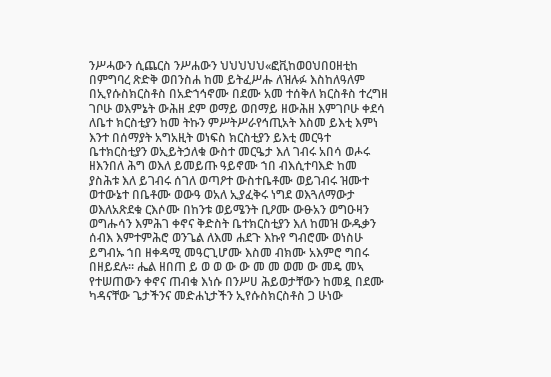ንሥሓውን ሲጨርስ ንሥሐውን ህህህህህ«ፎቪከወዐህበዐዘቲከ በምግባረ ጽድቅ ወበንስሐ ከመ ይትፈሥሑ ለዝሉፉ እስከለዓለም በኢየሱስክርስቶስ በአድኀኅኖሙ በደሙ አመ ተሰቅለ ክርስቶስ ተረግዘ ገቦሁ ወእምኔት ውሕዘ ደም ወማይ ወበማይ ዘውሕዘ እምገቦሁ ቀደሳ ለቤተ ክርስቲያን ከመ ትኩን ምሥትሥራየኅጢአት እስመ ይእቲ እምነ እንተ በሰማያት አግአዚት ወነፍስ ክርስቲያን ይእቲ መርዓተ ቤተክርስቲያን ወኢይትኃለቁ ውስተ መርዔታ እለ ገብሩ አበሳ ወሖሩ ዘእንበለ ሕግ ወእለ ይመይጡ ዓይኖሙ ኀበ ብእሲተባእድ ከመ ያስሕቱ እለ ይገብሩ ሰገለ ወጣዖተ ውስተቤቶሙ ወይገብሩ ዝሙተ ወተውኔተ በቤቶሙ ወውዓ ወአለ ኢያፈቅሩ ነግደ ወእጓለማውታ ወእለአጽደቁ ርእሶሙ በከንቱ ወይሜንት ቢዖሙ ውፁአን ወግዑዛን ወግሑሳን እምሕገ ቀኖና ቅድስት ቤተክርስቲያን እለ ከመዝ ውዱቃን ሰብእ እምተምሕሮ ወንጌል ለእመ ሐደጉ እኩየ ግብሮሙ ወነስሁ ይግብኡ ኀበ ዘቀዳሚ መዓርጊሆሙ እስመ ብክሙ አእምሮ ግበሩ በዘይደሉ። ሔል ዘበጠ ይ ወ ወ ው ው መ መ ወመ ው መዴ መኣ የተሠጠውን ቀኖና ጠብቁ እነሱ በንሥሀ ሕይወታቸውን ከመዷ በደሙ ካዳናቸው ጌታችንና መድሐኒታችን ኢየሱስክርስቶስ ጋ ሁነው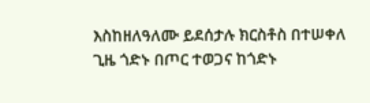እስከዘለዓለሙ ይደሰታሉ ክርስቶስ በተሠቀለ ጊዜ ጎድኑ በጦር ተወጋና ከጎድኑ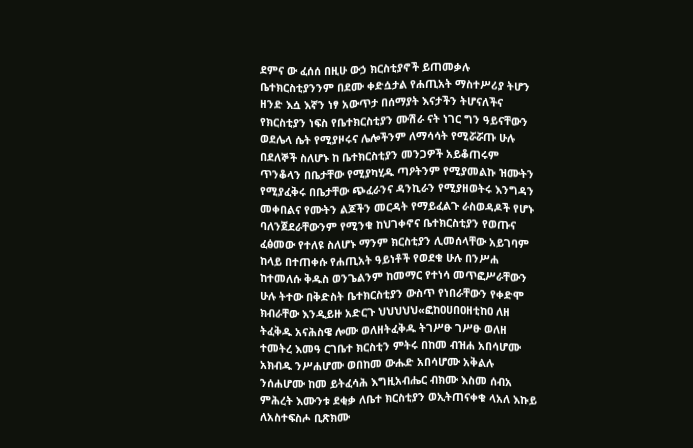ደምና ው ፈሰሰ በዚሁ ውኃ ክርስቲያኖች ይጠመቃሉ ቤተክርስቲያንንም በደሙ ቀድሷታል የሐጢአት ማስተሥሪያ ትሆን ዘንድ እሷ እኛን ነፃ አውጥታ በሰማያት እናታችን ትሆናለችና የክርስቲያን ነፍስ የቤተክርስቲያን ሙሽራ ናት ነገር ግን ዓይናቸውን ወደሌላ ሴት የሚያዞሩና ሌሎችንም ለማሳሳት የሚሯሯጡ ሁሉ በደለኞች ስለሆኑ ከ ቤተክርስቲያን መንጋዎች አይቆጠሩም ጥንቆላን በቤታቸው የሚያካሂዱ ጣዖትንም የሚያመልኩ ዝሙትን የሚያፈቅሩ በቤታቸው ጭፈራንና ዳንኪራን የሚያዘወትሩ እንግዳን መቀበልና የሙትን ልጆችን መርዳት የማይፈልጉ ራስወዳዶች የሆኑ ባለንጀደራቸውንም የሚንቁ ከህገቀኖና ቤተክርስቲያን የወጡና ፈፅመው የተለዩ ስለሆኑ ማንም ክርስቲያን ሊመሰላቸው አይገባም ከላይ በተጠቀሱ የሐጢአት ዓይነቶች የወደቁ ሁሉ በንሥሐ ከተመለሱ ቅዱስ ወንጌልንም ከመማር የተነሳ መጥፎሥራቸውን ሁሉ ትተው በቅድስት ቤተክርስቲያን ውስጥ የነበራቸውን የቀድሞ ክብራቸው እንዲይዙ አድርጉ ህህህህህ«ፎከዐሀበዐዘቲከዐ ለዘ ትፈቅዱ አናሕስዌ ሎሙ ወለዘትፈቅዱ ትገሥፁ ገሥፁ ወለዘ ተመትረ እመዓ ርገቤተ ክርስቲን ምትሩ በከመ ብዝሐ አበሳሆሙ አክብዱ ንሥሐሆሙ ወበከመ ውሑድ አበሳሆሙ አቅልሉ ንሰሐሆሙ ከመ ይትፈሳሕ እግዚአብሔር ብክሙ እስመ ሰብአ ምሕረት እሙንቱ ደቂቃ ለቤተ ክርስቲያን ወኢትጠናቀቁ ላአለ እኩይ ለአስተፍስሖ ቢጽክሙ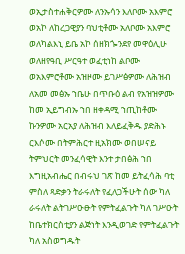ወኢታስተሐቅርዎሙ ለንኡሳን እለቦሙ አእምሮ ወአኮ ለከረጋዊያን ባህቲቶሙ አለቦሙ አእምሮ ወለካልእኒ ይቤ አኮ ሰዘክጐንደየ መዋዕሊሁ ወለዘየዓቢ ሥርዓተ ወፈቲነከ ልቦሙ ወአእምሮቶሙ አዝዞሙ ይገሥፅዎሙ ለሕዝብ ለአመ መፅኡ ኀቤሁ በጥቡዕ ልብ የአዝዝዎሙ ከመ ኢይግብኡ ኀበ ዘቀዳሚ ኀጢከቶሙ ኩንዎሙ አርአያ ለሕዝብ እለይፈቅዱ ያድሕኑ ርእሶሙ በትምሕርተ ዚአክሙ ወበሠናይ ትምህርት መንፈሳዊት እንተ ታበፅሕ ኀበ እግዚአብሔር በብሩህ ገጽ ከመ ይትፈሳሕ ባቲ ምስለ ጻድቃን ትራሩለት የፈለጋችሁት ሰው ካለ ራሩለት ልትገሥዑፁት የምትፈልጉት ካለ ገሥዑት ከቤተክርስቲያን ልጅነት እንዲወገድ የምትፈልጉት ካለ አስወግዱት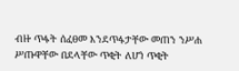ብዙ ጥፋት ሰፈፀመ እንደጥፋታቸው መጠን ንሥሐ ሥጡዋቸው በደላቸው ጥቂት ለሆነ ጥቂት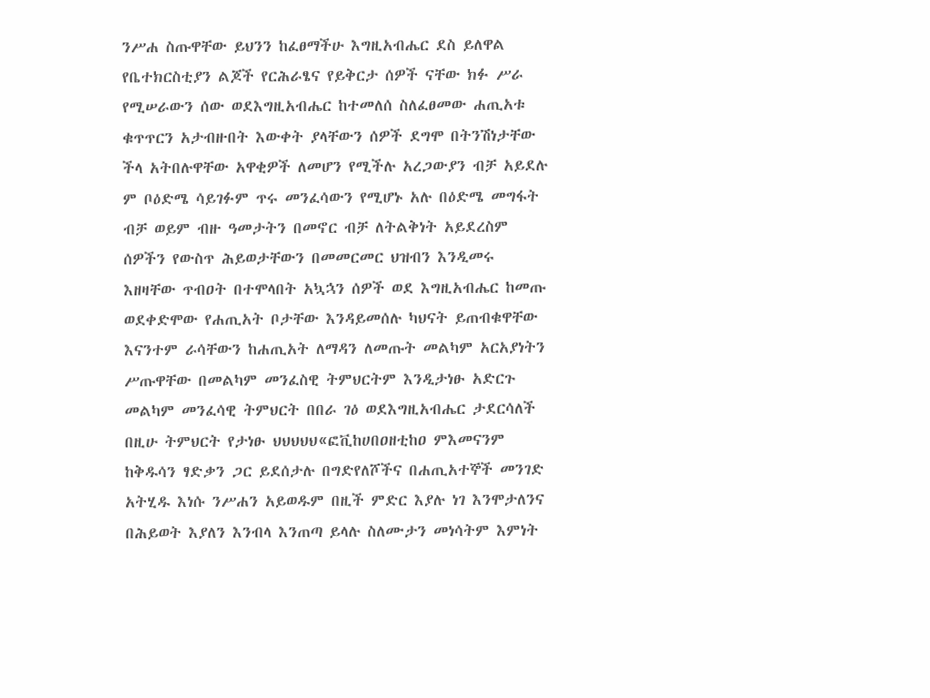ንሥሐ ስጡዋቸው ይህንን ከፈፀማችሁ እግዚአብሔር ደስ ይለዋል የቤተክርስቲያን ልጆች የርሕራፄና የይቅርታ ሰዎች ናቸው ክፉ ሥራ የሚሠራውን ሰው ወደእግዚአብሔር ከተመለሰ ስለፈፀመው ሐጢአቱ ቁጥጥርን አታብዙበት እውቀት ያላቸውን ሰዎች ደግሞ በትንሽነታቸው ችላ አትበሉዋቸው አዋቂዎች ለመሆን የሚችሉ አረጋውያን ብቻ አይደሉ ም ቦዕድሜ ሳይገፉም ጥሩ መንፈሳውን የሚሆኑ አሉ በዕድሜ መግፋት ብቻ ወይም ብዙ ዓመታትን በመኖር ብቻ ለትልቅነት አይደረስም ሰዎችን የውስጥ ሕይወታቸውን በመመርመር ህዝብን እንዲመሩ እዘዛቸው ጥብዐት በተሞላበት አኳኋን ሰዎች ወደ እግዚአብሔር ከመጡ ወደቀድሞው የሐጢአት ቦታቸው እንዳይመሰሉ ካህናት ይጠብቁዋቸው እናንተም ራሳቸውን ከሐጢአት ለማዳን ለመጡት መልካም አርአያነትን ሥጡዋቸው በመልካም መንፈስዊ ትምህርትም እንዲታነፁ አድርጉ መልካም መንፈሳዊ ትምህርት በበራ ገዕ ወደእግዚአብሔር ታደርሳለች በዚሁ ትምህርት የታነፁ ህህህህህ«ፎቪከሀበዐዘቲከዐ ምእመናንም ከቅዱሳን ፃድቃን ጋር ይደሰታሉ በግድየለሾችና በሐጢአተኞች መንገድ አትሂዱ እነሱ ንሥሐን አይወዱም በዚች ምድር እያሉ ነገ እንሞታለንና በሕይወት እያለን እንብላ እንጠጣ ይላሉ ስለሙታን መነሳትም እምነት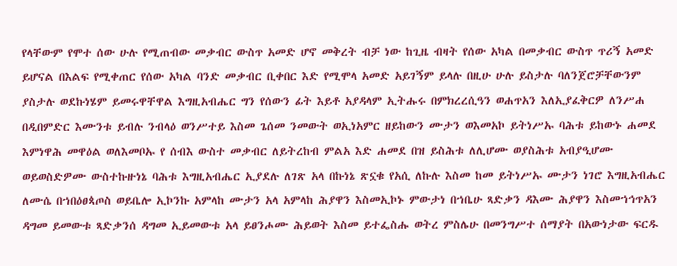የላቸውም የሞተ ሰው ሁሉ የሚጠብው መቃብር ውስጥ አመድ ሆኖ መቅረት ብቻ ነው ከጊዜ ብዛት የሰው አካል በመቃብር ውስጥ ጥሪኝ አመድ ይሆናል በእልፍ የሚቀጠር የሰው አካል ባንድ መቃብር ቢቀበር እድ የሚሞላ አመድ አይገኝም ይላሉ በዚሁ ሁሉ ይስታሉ ባለንጀሮቻቸውንም ያስታሉ ወደኩነሄም ይመሩዋቸዋል እግዚአብሔር ግን የሰውን ፊት እይቶ አያዳላም ኢትሑሩ በምክረረሲዓን ወሐጥአን እለኢያፈቅርዎ ለንሥሐ በዲበምድር እሙንቱ ይብሉ ንብላዕ ወንሥተይ እስመ ጌሰመ ንመውት ወኢነአምር ዘይከውን ሙታን ወእመአኮ ይትነሥኡ ባሕቱ ይከውኑ ሐመደ እምነዋሕ መዋዕል ወለእመቦኡ የ ሰብእ ውስተ መቃብር ለይትረከብ ምልአ እድ ሐመደ በዝ ይስሕቱ ለሊሆሙ ወያስሕቱ አብያዒሆሙ ወይወስድዎሙ ውስተኩዙነኔ ባሕቱ እግዚአብሔር ኢያደሉ ለገጽ አላ በኩነኔ ጽኗቁ የአሲ ለኩሉ እስመ ከመ ይትነሥኡ ሙታን ነገሮ እግዚአብሔር ለሙሴ በኀበዕፀጳጦስ ወይቤሎ ኢኮንኩ አምላከ ሙታን አላ አምላከ ሕያዋን እስመኢኮኑ ምውታነ በኀቤሁ ጻድቃን ዳእሙ ሕያዋን እስመኀኅጥአን ዳግመ ይመውቱ ጻድቃንሰ ዳግመ ኢይመውቱ አላ ይፀንሖሙ ሕይወት እስመ ይተፌስሑ ወትረ ምስሌሁ በመንግሥተ ሰማያት በአውነታው ፍርዱ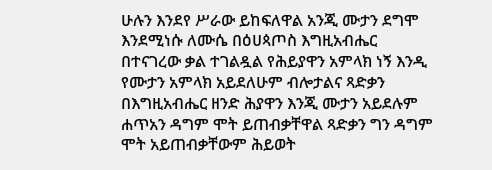ሁሉን እንደየ ሥራው ይከፍለዋል አንጂ ሙታን ደግሞ እንደሚነሱ ለሙሴ በዕሀጳጦስ እግዚአብሔር በተናገረው ቃል ተገልዷል የሕይያዋን አምላክ ነኝ እንዲ የሙታን አምላክ አይደለሁም ብሎታልና ጻድቃን በእግዚአብሔር ዘንድ ሕያዋን እንጂ ሙታን አይደሉም ሐጥአን ዳግም ሞት ይጠብቃቸዋል ጻድቃን ግን ዳግም ሞት አይጠብቃቸውም ሕይወት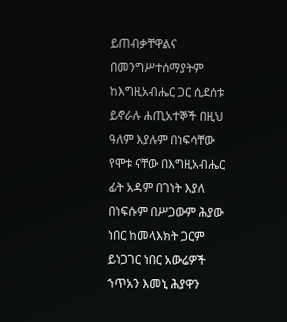ይጠብቃቸዋልና በመንግሥተሰማያትም ከእግዚአብሔር ጋር ሲደሰቱ ይኖራሉ ሐጢአተኞች በዚህ ዓለም እያሉም በነፍሳቸው የሞቱ ናቸው በእግዚአብሔር ፊት አዳም በገነት እያለ በነፍሱም በሥጋውም ሕያው ነበር ከመላእክት ጋርም ይነጋገር ነበር አውሬዎች ኀጥአን እመኒ ሕያዋን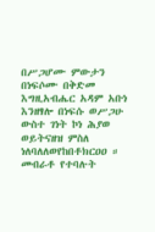በሥጋሆሙ ምውታን በነፍሶሙ በቅድመ እግዚአብሔር አዳም አቡነ እንዘፃሎ በነፍሱ ወሥጋሁ ውስተ ገነት ኮነ ሕያወ ወይትናዘዝ ምስለ ነለባለለወየከበቶክርዐዐ ። መብራቶ የተባሉት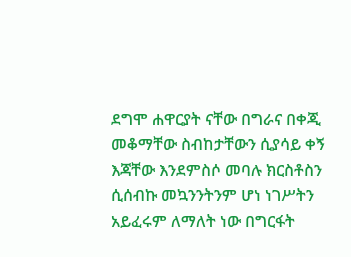ደግሞ ሐዋርያት ናቸው በግራና በቀጂ መቆማቸው ስብከታቸውን ሲያሳይ ቀኝ እጃቸው እንደምስሶ መባሉ ክርስቶስን ሲሰብኩ መኳንንትንም ሆነ ነገሥትን አይፈሩም ለማለት ነው በግርፋት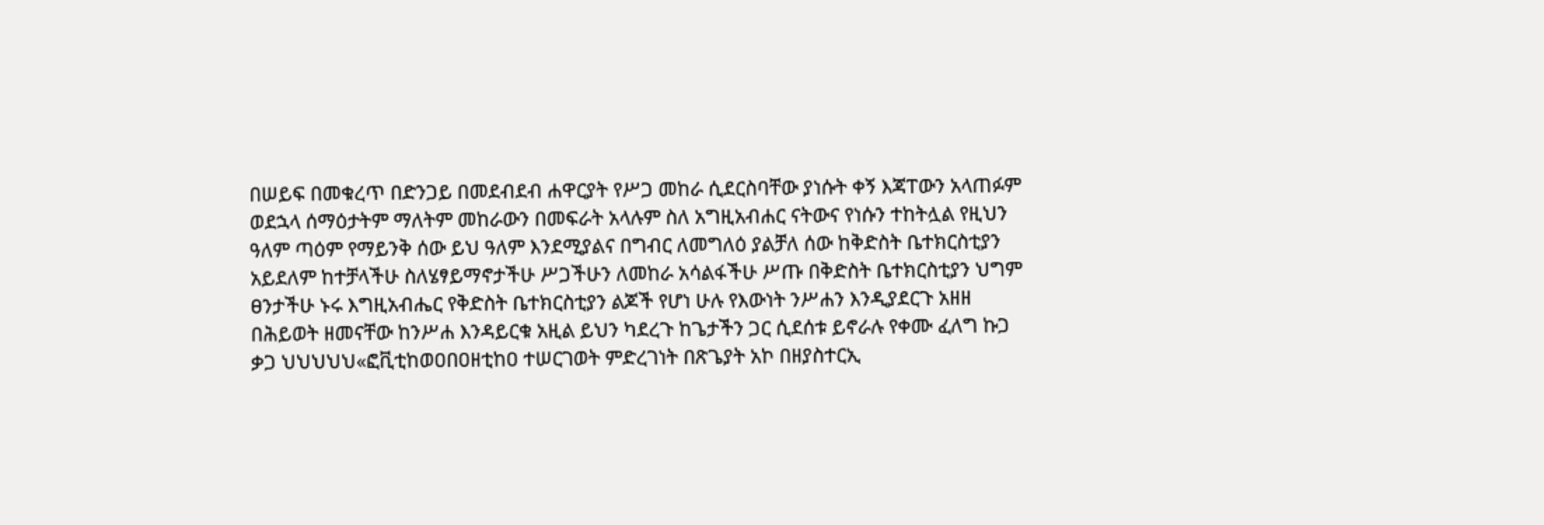በሠይፍ በመቁረጥ በድንጋይ በመደብደብ ሐዋርያት የሥጋ መከራ ሲደርስባቸው ያነሱት ቀኝ እጃፐውን አላጠፉም ወደኋላ ሰማዕታትም ማለትም መከራውን በመፍራት አላሉም ስለ አግዚአብሐር ናትውና የነሱን ተከትሏል የዚህን ዓለም ጣዕም የማይንቅ ሰው ይህ ዓለም እንደሚያልና በግብር ለመግለዕ ያልቻለ ሰው ከቅድስት ቤተክርስቲያን አይደለም ከተቻላችሁ ስለሄፃይማኖታችሁ ሥጋችሁን ለመከራ አሳልፋችሁ ሥጡ በቅድስት ቤተክርስቲያን ህግም ፀንታችሁ ኑሩ እግዚአብሔር የቅድስት ቤተክርስቲያን ልጆች የሆነ ሁሉ የእውነት ንሥሐን እንዲያደርጉ አዘዘ በሕይወት ዘመናቸው ከንሥሐ እንዳይርቁ አዚል ይህን ካደረጉ ከጌታችን ጋር ሲደሰቱ ይኖራሉ የቀሙ ፈለግ ኩጋ ቃጋ ህህህህህ«ፎቪቲከወዐበዐዘቲከዐ ተሠርገወት ምድረገነት በጽጌያት አኮ በዘያስተርኢ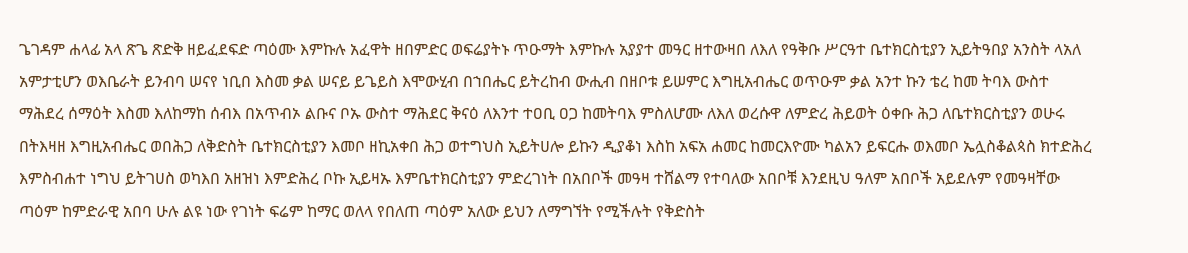ጌገዳም ሐላፊ አላ ጽጌ ጽድቅ ዘይፈደፍድ ጣዕሙ እምኩሉ አፈዋት ዘበምድር ወፍሬያትኑ ጥዑማት እምኩሉ አያያተ መዓር ዘተውዛበ ለእለ የዓቅቡ ሥርዓተ ቤተክርስቲያን ኢይትዓበያ አንስት ላአለ አምታቲሆን ወእቤራት ይንብባ ሠናየ ነቢበ እስመ ቃል ሠናይ ይጌይስ እሞውሂብ በኀበሔር ይትረከብ ውሒብ በዘቦቱ ይሠምር እግዚአብሔር ወጥዑም ቃል አንተ ኩን ቴረ ከመ ትባእ ውስተ ማሕደረ ሰማዕት እስመ እለከማከ ሰብእ በአጥብኦ ልቡና ቦኡ ውስተ ማሕደር ቅናዕ ለእንተ ተዐቢ ዐጋ ከመትባእ ምስለሆሙ ለእለ ወረሱዋ ለምድረ ሕይወት ዕቀቡ ሕጋ ለቤተክርስቲያን ወሁሩ በትእዛዘ እግዚአብሔር ወበሕጋ ለቅድስት ቤተክርስቲያን እመቦ ዘኪአቀበ ሕጋ ወተግህስ ኢይትሀሎ ይኩን ዲያቆነ እስከ አፍአ ሐመር ከመርእዮሙ ካልአን ይፍርሑ ወእመቦ ኤሏስቆልጳስ ክተድሕረ እምስብሐተ ነግህ ይትገሀስ ወካእበ አዘዝነ እምድሕረ ቦኩ ኢይዛኡ እምቤተክርስቲያን ምድረገነት በአበቦች መዓዛ ተሸልማ የተባለው አበቦቹ እንደዚህ ዓለም አበቦች አይደሉም የመዓዛቸው ጣዕም ከምድራዊ አበባ ሁሉ ልዩ ነው የገነት ፍሬም ከማር ወለላ የበለጠ ጣዕም አለው ይህን ለማግኘት የሚችሉት የቅድስት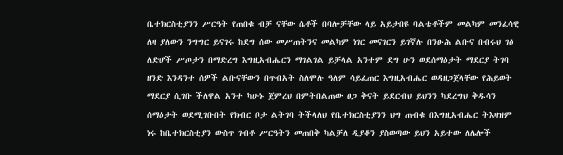ቤተክርስቲያንን ሥርዓት የጠበቁ ብቻ ናቸው ሴቶች በባሎቻቸው ላይ አይታበዩ ባልቴቶችም መልካም መንፈሳዊ ለዛ ያለውን ንግግር ይናገሩ ከደግ ሰው መሥጠትንና መልካም ነገር መናገርን ይገኛሉ በንፁሕ ልቡና በብሩህ ገፅ ለድሆች ሥጦታን በማድረግ እግዚአብሔርን ማገልገል ይቻላል አንተም ደግ ሁን ወደሰማዕታት ማደርያ ትገባ ዘንድ እንዳንተ ሰዎች ልቡናቸውን በጥብአት ስለሞሉ ዓለም ሳይፈጠር እግዚአብሔር ወዳዘጋጀላቸው የሕይወት ማደርያ ሲገቡ ችለዋል አንተ ካሁኑ ጀምረህ በምትበልጠው ፀጋ ቅናት ይደርብህ ይህንን ካደረግህ ቅዱሳን ሰማዕታት ወደሚገቡበት የክብር ቦታ ልትገባ ትችላለህ የቤተክርስቲያንን ህግ ጠብቁ በእግዚአብሔር ትእዛዝም ነሩ ከቤተክርስቲያን ውስጥ ገብቶ ሥርዓትን መጠበቅ ካልቻለ ዲያቆን ያስወጣው ይህን አይተው ለሌሎች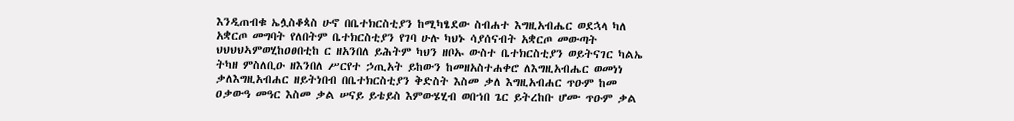እንዲጠብቁ ኤሏስቆጳስ ሁኖ በቤተክርስቲያን ከሚካፄደው ስብሐተ እግዚአብሔር ወደኋላ ካለ አቋርጦ መግባት የለበትም ቤተክርስቲያን የገባ ሁሉ ካህኑ ሳያሰናብት አቋርጦ መውጣት ህህህህኣምወሂከዐፀበቲከ ር ዘአንበለ ይሕትም ካህን ዘቦኡ ውስተ ቤተክርስቲያን ወይትናገር ካልኤ ትካዘ ምስለቢዑ ዘእንበለ ሥርየተ ኃጢአት ይከውን ከመዘአስተሐቀሮ ለእግዚአብሔር ወመነነ ቃለእግዚአብሐር ዘይትነበብ በቤተክርስቲያን ቅድስት እስመ ቃለ እግዚአብሐር ጥዑም ከመ ዐቃውዓ መዓር እስመ ቃል ሠናይ ይቴይስ እምውሄሂብ ወበኀበ ጌር ይትረከቡ ሆሙ ጥዑም ቃል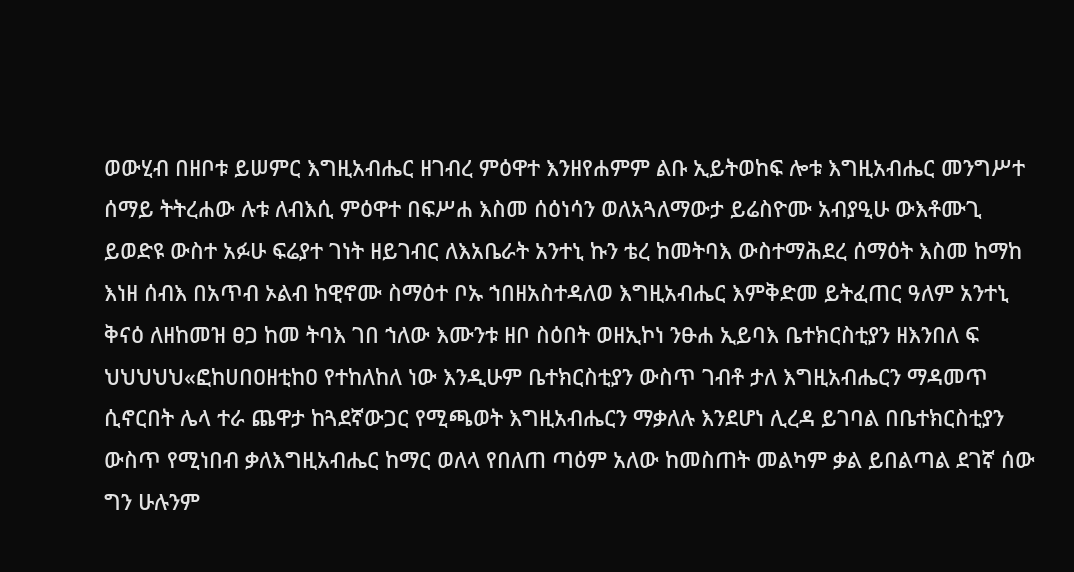ወውሂብ በዘቦቱ ይሠምር እግዚአብሔር ዘገብረ ምዕዋተ እንዘየሐምም ልቡ ኢይትወከፍ ሎቱ እግዚአብሔር መንግሥተ ሰማይ ትትረሐው ሉቱ ለብእሲ ምዕዋተ በፍሥሐ እስመ ሰዕነሳን ወለአጓለማውታ ይሬስዮሙ አብያዒሁ ውእቶሙጊ ይወድዩ ውስተ አፉሁ ፍሬያተ ገነት ዘይገብር ለእአቤራት አንተኒ ኩን ቴረ ከመትባእ ውስተማሕደረ ሰማዕት እስመ ከማከ እነዘ ሰብእ በአጥብ ኦልብ ከዊኖሙ ስማዕተ ቦኡ ኀበዘአስተዳለወ እግዚአብሔር እምቅድመ ይትፈጠር ዓለም አንተኒ ቅናዕ ለዘከመዝ ፀጋ ከመ ትባእ ገበ ኀለው እሙንቱ ዘቦ ስዕበት ወዘኢኮነ ንፁሐ ኢይባእ ቤተክርስቲያን ዘእንበለ ፍ ህህህህህ«ፎከሀበዐዘቲከዐ የተከለከለ ነው እንዲሁም ቤተክርስቲያን ውስጥ ገብቶ ታለ እግዚአብሔርን ማዳመጥ ሲኖርበት ሌላ ተራ ጨዋታ ከጓደኛውጋር የሚጫወት እግዚአብሔርን ማቃለሉ እንደሆነ ሊረዳ ይገባል በቤተክርስቲያን ውስጥ የሚነበብ ቃለእግዚአብሔር ከማር ወለላ የበለጠ ጣዕም አለው ከመስጠት መልካም ቃል ይበልጣል ደገኛ ሰው ግን ሁሉንም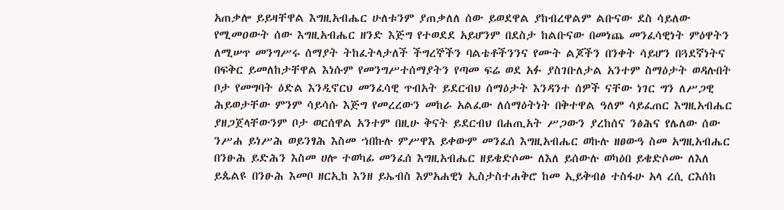አጠቃሎ ይይዛቸዋል እግዚአብሔር ሁለቱንም ያጠቃለለ ሰው ይወደዋል ያከብረዋልም ልቡናው ደስ ሳይለው የሚመዐውት ሰው እግዚአብሔር ዘንድ እጅግ የተወደደ አይሆንም በደስታ ከልቡናው በመነጨ መንፈሳዊነት ምዕዋትን ለሚሠጥ መንግሥሩ ሰማያት ትከፈትላታለች ችግረኞችን ባልቴቶችንንና የሙት ልጆችን በንቀት ሳይሆን በጓደኛነትና በፍቅር ይመለከታቸዋል እነሱም የመንግሥተሰማያትን የጣመ ፍሬ ወደ አፉ ያስገቡለታል አንተም ስማዕታት ወዳሉበት ቦታ የመግባት ዕድል እንዲኖርህ መንፈሳዊ ጥብአት ይደርብህ ሰማዕታት እንዳንተ ሰዎች ናቸው ነገር ግን ለሥጋዊ ሕይወታቸው ምንም ሳይሳሱ እጅግ የመረረውን መከራ አልፈው ለሰማዕትነት በቅተዋል ዓለም ሳይፈጠር እግዚአብሔር ያዘጋጀላቸውንም ቦታ ወርሰዋል አንተም በዚሁ ቅናት ይደርብህ በሐጢአት ሥጋውን ያረከሰና ንፅሕና የሌለው ሰው ንሥሐ ይነሥሕ ወይንፃሕ እስመ ኀበኩሉ ምሥዋእ ይቀውም መንፈሰ እግዚአብሔር ወኩሉ ዘፀውዓ ስመ አግዚአብሔር በንፁሕ ይድሕን እስመ ሀሎ ተወካፊ መንፈሰ እግዚአብሔር ዘይቄድሶሙ ለእለ ይሰውሉ ወካዕበ ይቄድሶሙ ለእለ ይጴልዩ በንፁሕ እመቦ ዘርኢከ እንዘ ይኤብስ እምአሐዊነ ኢስታስተሐቅሮ ከመ ኢይቅብፅ ተስፋሁ አላ ረሲ ርእሰከ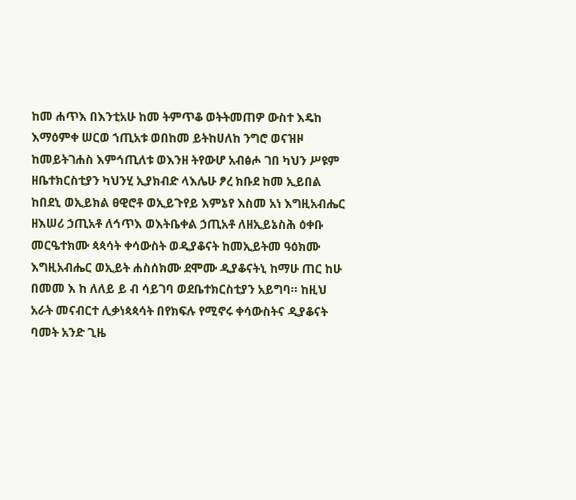ከመ ሐጥእ በእንቲአሁ ከመ ትምጥቆ ወትትመጠዎ ውስተ እዴከ እማዕምቀ ሠርወ ኀጢአቱ ወበከመ ይትከሀለከ ንግሮ ወናዝዞ ከመይትገሐስ እምኅጢለቱ ወእንዘ ትየውሆ አብፅሖ ገበ ካህን ሥዩም ዘቤተክርስቲያን ካህንሂ ኢያክብድ ላእሌሁ ፆረ ክቡደ ከመ ኢይበል ከበደኒ ወኢይክል ፀዊሮቶ ወኢይጉየይ እምኔየ እስመ አነ እግዚአብሔር ዘእሠሪ ኃጢአቶ ለኅጥእ ወእትቤቀል ኃጢአቶ ለዘኢይኔስሕ ዕቀቡ መርዔተክሙ ጳጳሳት ቀሳውስት ወዲያቆናት ከመኢይትመ ዓዕክሙ እግዚአብሔር ወኢይት ሐስሰክሙ ደሞሙ ዲያቆናትኒ ከማሁ ጠር ከሁ በመመ እ ከ ለለይ ይ ብ ሳይገባ ወደቤተክርስቲያን አይግባ። ከዚህ አራት መናብርተ ሊቃነጳጳሳት በየክፍሉ የሚኖሩ ቀሳውስትና ዲያቆናት ባመት አንድ ጊዜ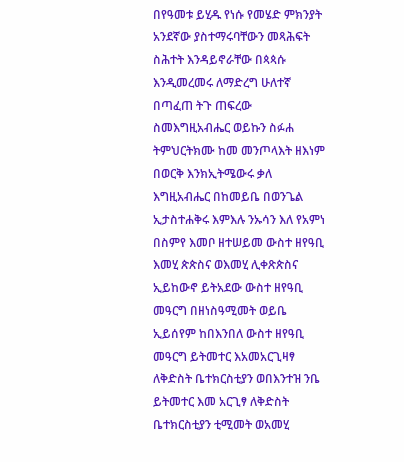በየዓመቱ ይሂዱ የነሱ የመሄድ ምክንያት አንደኛው ያስተማሩባቸውን መጻሕፍት ስሕተት እንዳይኖራቸው በጳጳሱ እንዲመረመሩ ለማድረግ ሁለተኛ በጣፈጠ ትጉ ጠፍረው ስመእግዚአብሔር ወይኩን ስፉሐ ትምህርትክሙ ከመ መንጦላእት ዘእነም በወርቅ እንክኢትሜውሩ ቃለ እግዚአብሔር በከመይቤ በወንጌል ኢታስተሐቅሩ እምእሉ ንኡሳን እለ የአምነ በስምየ እመቦ ዘተሠይመ ውስተ ዘየዓቢ እመሂ ጵጵስና ወእመሂ ሊቀጽጵስና ኢይከውኖ ይትአደው ውስተ ዘየዓቢ መዓርግ በዘነስዓሚመት ወይቤ ኢይሰየም ከበእንበለ ውስተ ዘየዓቢ መዓርግ ይትመተር እአመአርጊዛፃ ለቅድስት ቤተክርስቲያን ወበእንተዝ ንቤ ይትመተር እመ አርጊፃ ለቅድስት ቤተክርስቲያን ቲሚመት ወአመሂ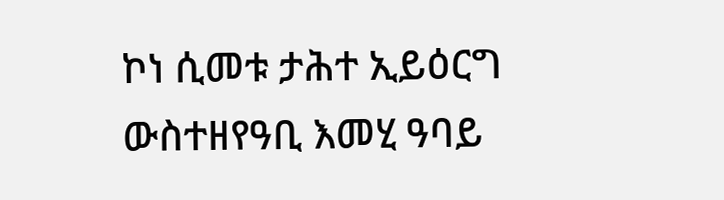ኮነ ሲመቱ ታሕተ ኢይዕርግ ውስተዘየዓቢ እመሂ ዓባይ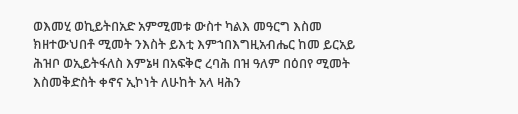ወእመሂ ወኪይትበአድ አምሚመቱ ውስተ ካልእ መዓርግ እስመ ክዘተውህበቶ ሚመት ንእስት ይእቲ እምኀበእግዚአብሔር ከመ ይርአይ ሕዝቦ ወኢይትፋለስ እምኔዛ በአፍቅሮ ረባሕ በዝ ዓለም በዕበየ ሚመት እስመቅድስት ቀኖና ኢኮነት ለሁከት አላ ዛሕን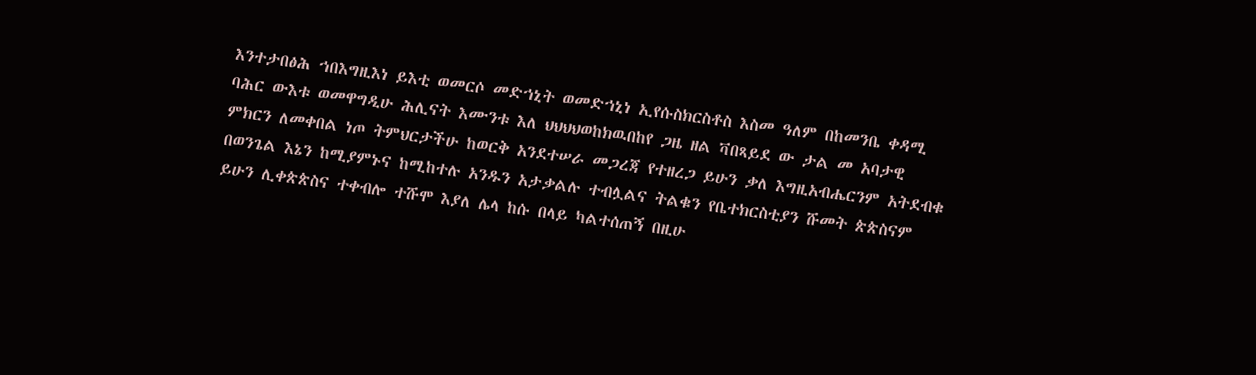እንተታበፅሕ ኀበእግዚእነ ይእቲ ወመርሶ መድኀኒት ወመድኀኒነ ኢየሱስክርስቶስ እስመ ዓለም በከመንቤ ቀዳሚ ባሕር ውእቱ ወመዋግዲሁ ሕሊናት እሙንቱ እለ ህህህህወከክዉበከየ ጋዜ ዘል ቫበጻይደ ው ታል መ አባታዊ ምክርን ለመቀበል ነጦ ትምህርታችሁ ከወርቅ አንደተሠራ መጋረጃ የተዘረጋ ይሁን ቃለ እግዚአብሔርንም አትደብቁ በወንጌል እኔን ከሚያምኑና ከሚከተሉ አንዱን አታቃልሉ ተብሏልና ትልቁን የቤተክርስቲያን ሹመት ጵጵስናም ይሁን ሊቀጵጵስና ተቀብሎ ተሹሞ እያለ ሌላ ከሱ በላይ ካልተሰጠኝ በዚሁ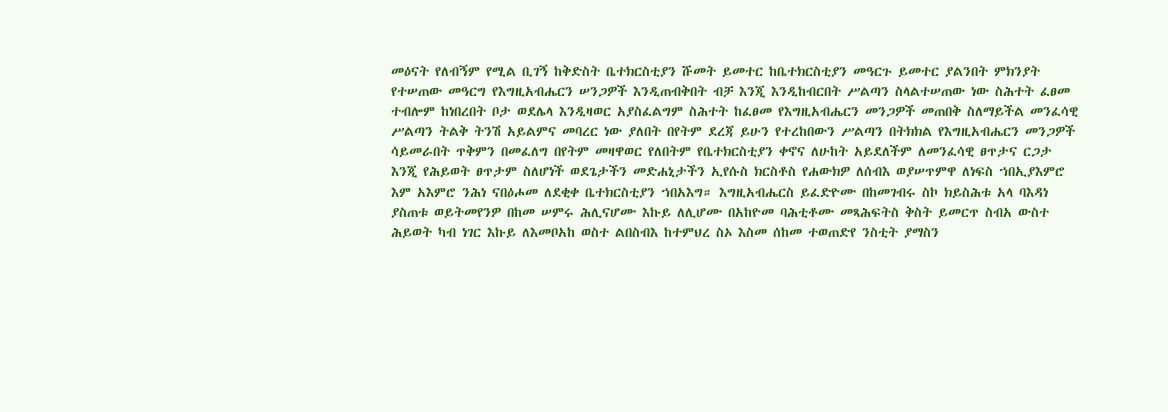መዕናት የለብኝም የሚል ቢገኝ ከቅድስት ቤተክርስቲያን ሹመት ይመተር ከቤተክርስቲያን መዓርጉ ይመተር ያልንበት ምክንያት የተሠጠው መዓርግ የእግዚአብሔርን ሠንጋዎች እንዲጠብቅበት ብቻ እንጂ እንዲከብርበት ሥልጣን ስላልተሠጠው ነው ስሕተት ፈፀመ ተብሎም ከነበረበት ቦታ ወደሌላ እንዲዛወር አያስፈልግም ስሕተት ከፈፀመ የእግዚአብሔርን መንጋዎች መጠበቅ ስለማይችል መንፈሳዊ ሥልጣን ትልቅ ትንሽ አይልምና መባረር ነው ያለበት በየትም ደረጃ ይሁን የተረከበውን ሥልጣን በትክክል የእግዚአብሔርን መንጋዎች ሳይመራበት ጥቅምን በመፈለግ በየትም መዛዋወር የለበትም የቤተክርስቲያን ቀኖና ለሁከት አይደለችም ለመንፈሳዊ ፀጥታና ርጋታ እንጂ የሕይወት ፀጥታም ስለሆነች ወደጌታችን መድሐኒታችን ኢየሱስ ክርስቶስ የሐውክዎ ለሰብእ ወያሠጥምዋ ለነፍስ ኀበኢያእምሮ እም አእምሮ ንሕነ ናበዕሖመ ለደቂቀ ቤተክርስቲያን ኀበአእግ። እግዚአብሔርስ ይፈድዮሙ በከመገብሩ ስኮ ክይስሕቱ አላ ባእዳነ ያስጠቱ ወይትመየንዎ በከመ ሠምሩ ሕሊናሆሙ እኩይ ለሊሆሙ በአከዮመ ባሕቲቶሙ መጻሕፍትስ ቅስት ይመርጥ ስብአ ውስተ ሕይወት ካብ ነገር እኩይ ለእመቦአከ ወስተ ልበስብእ ከተምህረ ስኦ እስመ ሰከመ ተወጠድየ ንስቲት ያማስን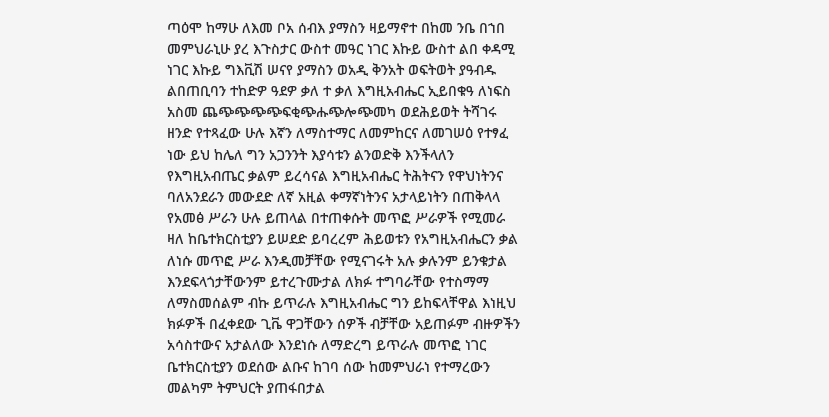ጣዕሞ ከማሁ ለእመ ቦአ ሰብእ ያማስን ዛይማኖተ በከመ ንቤ በኀበ መምህራኒሁ ያረ እጉስታር ውስተ መዓር ነገር እኩይ ውስተ ልበ ቀዳሚ ነገር እኩይ ግእቪሽ ሠናየ ያማስን ወአዲ ቅንአት ወፍትወት ያዓብዱ ልበጠቢባን ተከድዎ ዓደዎ ቃለ ተ ቃለ እግዚአብሔር ኢይበቁዓ ለነፍስ አስመ ጨጭጭጭጭፍቂጭሑጭሎጭመካ ወደሕይወት ትሻገሩ ዘንድ የተጻፈው ሁሉ እኛን ለማስተማር ለመምከርና ለመገሠዕ የተፃፈ ነው ይህ ከሌለ ግን አጋንንት እያሳቱን ልንወድቅ እንችላለን የእግዚአብጤር ቃልም ይረሳናል እግዚአብሔር ትሕትናን የዋህነትንና ባለአንደራን መውደድ ለኛ አዚል ቀማኛነትንና አታላይነትን በጠቅላላ የአመፅ ሥራን ሁሉ ይጠላል በተጠቀሱት መጥፎ ሥራዎች የሚመራ ዛለ ከቤተክርስቲያን ይሠደድ ይባረረም ሕይወቱን የአግዚአብሔርን ቃል ለነሱ መጥፎ ሥራ እንዲመቻቸው የሚናገሩት አሉ ቃሉንም ይንቁታል እንደፍላጎታቸውንም ይተረጉሙታል ለክፉ ተግባራቸው የተስማማ ለማስመሰልም ብኩ ይጥራሉ እግዚአብሔር ግን ይከፍላቸዋል እነዚህ ክፉዎች በፈቀደው ጊቬ ዋጋቸውን ሰዎች ብቻቸው አይጠፉም ብዙዎችን አሳስተውና አታልለው እንደነሱ ለማድረግ ይጥራሉ መጥፎ ነገር ቤተክርስቲያን ወደሰው ልቡና ከገባ ሰው ከመምህራነ የተማረውን መልካም ትምህርት ያጠፋበታል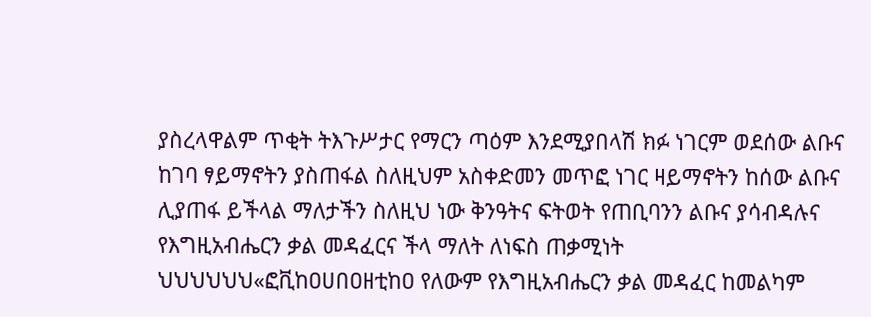ያስረላዋልም ጥቂት ትእጉሥታር የማርን ጣዕም እንደሚያበላሽ ክፉ ነገርም ወደሰው ልቡና ከገባ ፃይማኖትን ያስጠፋል ስለዚህም አስቀድመን መጥፎ ነገር ዛይማኖትን ከሰው ልቡና ሊያጠፋ ይችላል ማለታችን ስለዚህ ነው ቅንዓትና ፍትወት የጠቢባንን ልቡና ያሳብዳሉና የእግዚአብሔርን ቃል መዳፈርና ችላ ማለት ለነፍስ ጠቃሚነት ህህህህህህ«ፎቪከዐሀበዐዘቲከዐ የለውም የእግዚአብሔርን ቃል መዳፈር ከመልካም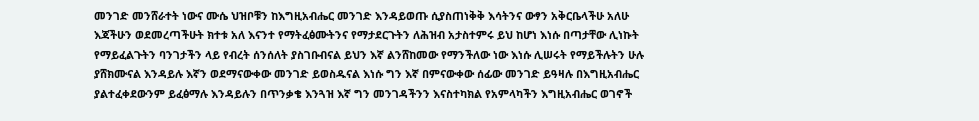መንገድ መንሸራተት ነውና ሙሴ ህዝቦቹን ከእግዚአብሔር መንገድ እንዳይወጡ ሲያስጠነቅቅ እሳትንና ውፃን አቅርቤላችሁ አለሁ እጃችሁን ወደመረጣችሁት ክተቱ አለ እናንተ የማትፈፅሙትንና የማታደርጉትን ለሕዝብ አታስተምሩ ይህ ከሆነ እነሱ በጣታቸው ሊነኩት የማይፈልጉትን ባንገታችን ላይ የብረት ሰንሰለት ያስገቡብናል ይህን እኛ ልንሸከመው የማንችለው ነው እነሱ ሊሠሩት የማይችሉትን ሁሉ ያሸክሙናል እንዳይሉ እኛን ወደማናውቀው መንገድ ይወስዱናል እነሱ ግን እኛ በምናውቀው ሰፊው መንገድ ይዓዛሉ በእግዚአብሔር ያልተፈቀደውንም ይፈፅማሉ እንዳይሉን በጥንቃቄ እንጓዝ እኛ ግን መንገዳችንን እናስተካክል የአምላካችን እግዚአብሔር ወገኖች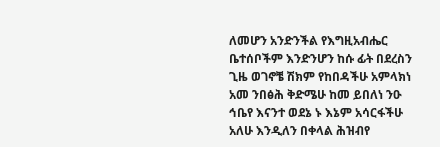ለመሆን አንድንችል የእግዚአብሔር ቤተሰቦችም እንድንሆን ከሱ ፊት በደረስን ጊዜ ወገኖቼ ሽክም የከበዳችሁ አምላክነ አመ ንበፅሕ ቅድሜሁ ከመ ይበለነ ንዑ ኅቤየ እናንተ ወደኔ ኑ እኔም አሳርፋችሁ አለሁ እንዲለን በቀላል ሕዝብየ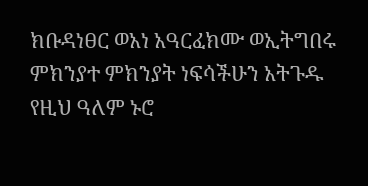ክቡዳነፀር ወአነ አዓርፈክሙ ወኢትግበሩ ምክንያተ ምክንያት ነፍሳችሁን አትጉዱ የዚህ ዓለም ኑሮ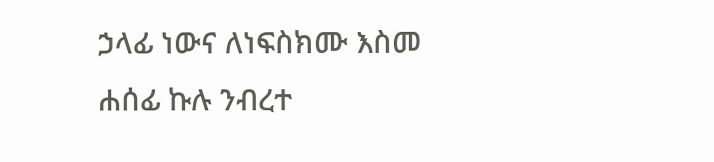ኃላፊ ነውና ለነፍስክሙ እስመ ሐሰፊ ኩሉ ንብረተ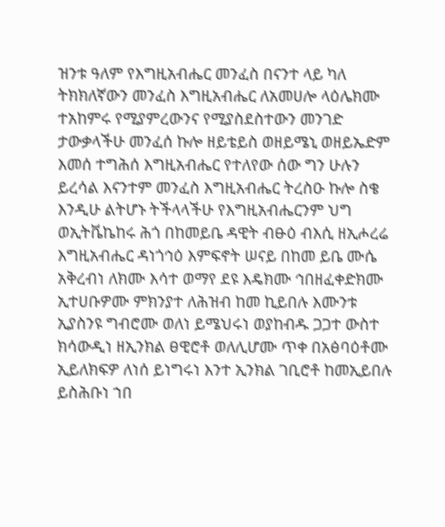ዝንቱ ዓለም የእግዚአብሔር መንፈስ በናንተ ላይ ካለ ትክክለኛውን መንፈስ እግዚአብሔር ለአመሀሎ ላዕሌክሙ ተአከምሩ የሚያምረውንና የሚያስደስተውን መንገድ ታውቃላችሁ መንፈሰ ኩሎ ዘይቴይስ ወዘይሜኒ ወዘይኤድም እመሰ ተግሕሰ እግዚአብሔር የተለየው ሰው ግን ሁሉን ይረሳል እናንተም መንፈስ እግዚአብሔር ትረስዑ ኩሎ ስቄ እንዲሁ ልትሆኑ ትችላላችሁ የእግዚአብሔርንም ህግ ወኢትቬኬከሩ ሕጎ በከመይቤ ዳዊት ብፁዕ ብእሲ ዘኢሖረሬ እግዚአብሔር ዳነጎኅዕ እምፍኖት ሠናይ በከመ ይቤ ሙሴ አቅረብነ ለክሙ እሳተ ወማየ ደዩ እዴክሙ ኅበዘፈቀድክሙ ኢተሀቡዎሙ ምክንያተ ለሕዝብ ከመ ኪይበሉ እሙንቱ ኢያስንዩ ግብሮሙ ወለነ ይሜህሩነ ወያከብዱ ጋጋተ ውስተ ክሳውዲነ ዘኢንክል ፀዊሮቶ ወለሊሆሙ ጥቀ በአፅባዕቶሙ ኢይለክፍዎ ለነሰ ይነግሩነ እንተ ኢንክል ገቢሮቶ ከመኢይበሉ ይስሕቡነ ኀበ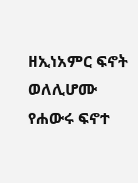ዘኢነአምር ፍኖት ወለሊሆሙ የሐውሩ ፍኖተ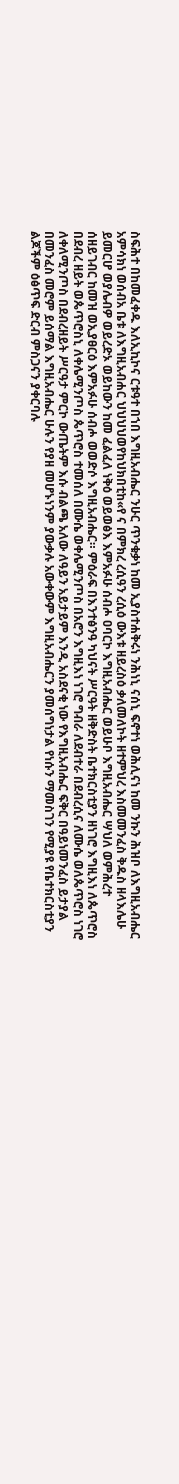ስፍሕተ በከመፈቀዱ እለኢኪኮና ርቱዓተ በኀበ እግዚአብሔር ንሁር ጥንቁቃነ ከመ ኢያስተሐቅሩነ ንሕነኒ ናሰኒ ፍኖተነ ወሕሊናነ ከመ ንኩን ሕዝቦ ለእግዚአብሔር አምሳክነ ወሰብአ ቤቱ ለእግዚአብሐር ህህህህወየከህክበቲከ«የ ና በምክረ ረሲዓን ረሲዕ ውእቱ ዘይረስዕ ቃለመለኮት ዘተምህረ እስመመንፈስ ቅዱስ ዘላእሌሁ ይመርሆ ወያሌብዎ ወይረድኦ ወይከውን ከመ ፈልፈለ ነቅዕ ወይወፅእ እምአፉሁ ሰብሖ ዐባርኮ እግዚአብሔር ወይሁቦ እግዚአብሔር ሣህለ ወምሕረተ ሰዘይገብር ከመዝ ወኢያፀርዕ እምአፉሁ ሰብሖ ወወድሶ እግዚአብሔር። ምዕራፍ በእንተፅንዓ ካህናት ሥርዓት ዘቅድስት ቤተክርስቲያን ዘነገሮ እግዚእነ ለጴጥሮስ በደብረ ዘይት ወጴጥሮስኒ ለቀሌሚንጦስ ጴጥሮስ ተመሰለ በሙሴ ወቀሌሚንጦስ በአሮን እግዚእነ ነገሮ ግብራ ለደብተራ በደብረሲና ለሙሴ ወለጴጥሮስ ነገሮ ለቀለሚንጦስ በደብረዘይት ሥርዓታ ምርኮ ውጤትም እሱ ብልጫ አለው ለዓይን አይታይም እንዲ አስደናቂ ነው የእግዚአብሔር ፍቅር በዓይነመንፈስ ይታያል በመንፈስ መሮም ይሰማል እግዚአብሔር ሁሉን የያዘ መሆኑነንም ያውቃሉ አውቀውም እግዚአብሔርን ያመሰግነታል የነሱን ማመስገን የሚያዩ የቤተክርስቲያን ልጆችም ዕፅጥፍ ድርብ ምስጋናን ያቀርባሉ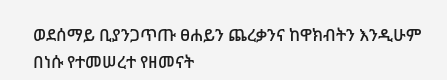ወደሰማይ ቢያንጋጥጡ ፀሐይን ጨረቃንና ከዋክብትን እንዲሁም በነሱ የተመሠረተ የዘመናት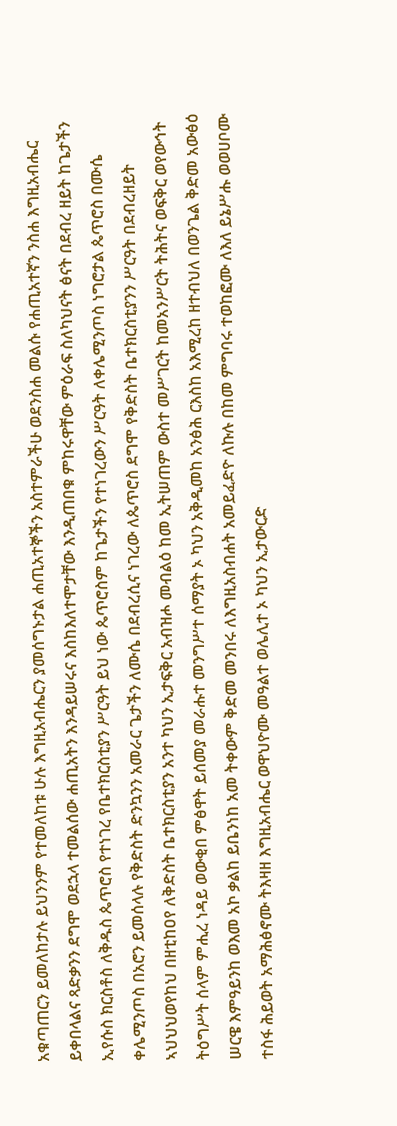አቁጣጠርን ይመለከታሉ ይህንንም የተመለከቱ ሁሉ እግዚአብሔርን ያመሰግኑታል ሐጢአተኞችን አስተምራችሁ ወደንስሐ መልሱ የሐጢአተኛን ንስሐ እግዚአብሔር ይቀበላልና ጻድቃንን ደግሞ ወደኋላ ተመልሰው ሐጢአትን እንዳይሠሩና እስከእለተሞታቸው እንዲጠበቁ ምከሩዋቸው ምዕራፍ ስለካህናት ፅናት በደብረ ዘይት ከጌታችን ኢየሱስ ክርስቶስ ለቅዱስ ጴጥሮስ የተነገረ የቤተክርስቲያን ሥርዓት ይህ ነው ጴጥሮስም ከጌታችን የተነገረውን ሥርዓት ለቀሌሚንጦስ ነግሮታል ጴጥሮስ በሙሴ ቀሌሚንጦስ በአሮን ይመሰላሉ የቅድስት ድንኳንን አመራር ጌታችን ለሙሴ በደብረሲና ነገረው ለጴጥሮስ ደግሞ የቅድስት ቤተክርስቲያንን ሥርዓት በደብረዘይት ኣህህህወየከህ በዘቲከዐየ ለቅድስት ቤተክርስቲያን አንተ ካህን ኢታፍቅር አብዝሖ መብልዕ ከመ ኢትሠጠም ውስተ መሥገርት ከመአንሥርት ትሕትና ወፍቅር ወየውኅት ትዕግሥት ሰላም ምሒረ ነዳይ ወውቂበ ምፅዋት ይሰመያ መራሑተ መንግሥተ ሰማያት ኦ ካህን አቅዲመከ አንፅሕ ርእስከ አእሚረከ ዘተብህለ በወንጌል ቅድመ አውፅዕ ሠርዌ እምዓይንከ ወእመ አኮ ቃልከ ይቤንነከ አመ ትቀውም ቅድመ መንበሩ ለእግዚአስብሐት አመይፈድዮ ለኩሉ በከመ ምግባሩ ተወከፎሙ ለእለ ይኔሥሑ ወወሀቦሙ ተስፋ ሕይወት አማሕፅኖሙ ትእዛዘ እግዚአብሔር ወዋህዮሙ መዓልተ ወሌሊተ ኦ ካህን ኢታውርድ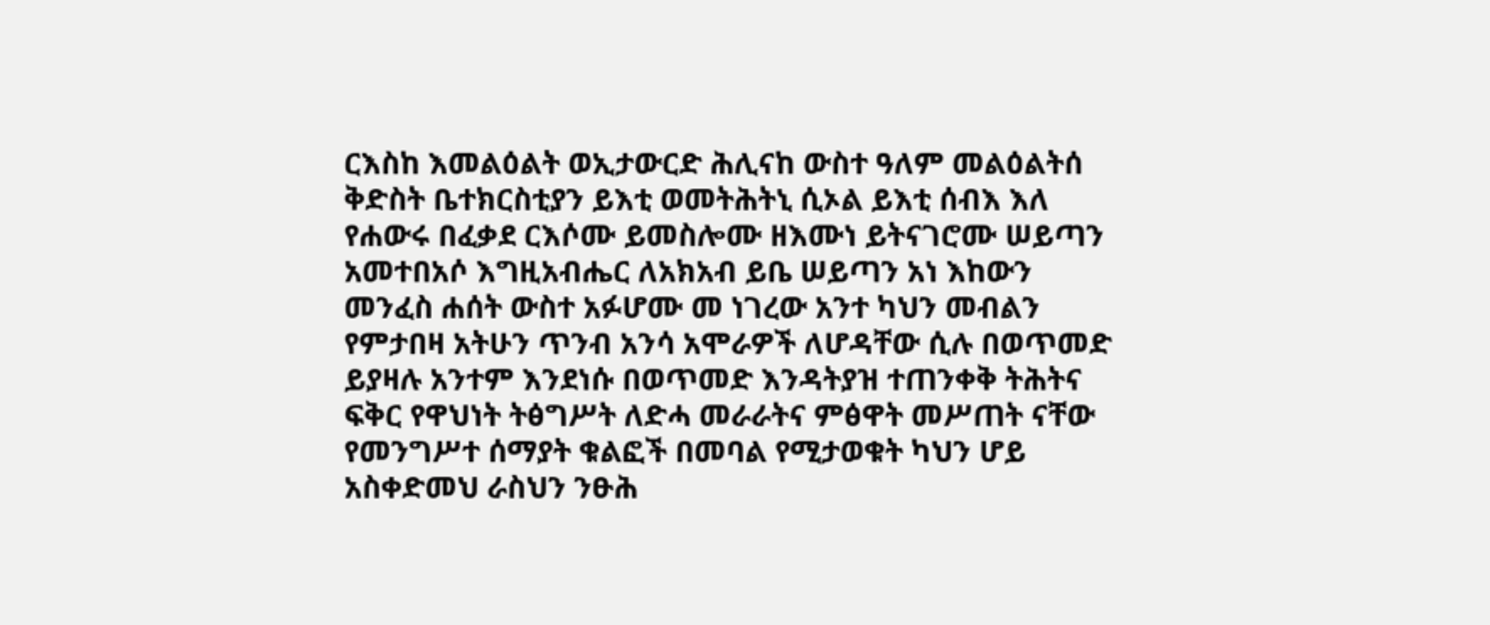ርእስከ እመልዕልት ወኢታውርድ ሕሊናከ ውስተ ዓለም መልዕልትሰ ቅድስት ቤተክርስቲያን ይእቲ ወመትሕትኒ ሲኦል ይእቲ ሰብእ እለ የሐውሩ በፈቃደ ርእሶሙ ይመስሎሙ ዘእሙነ ይትናገሮሙ ሠይጣን አመተበአሶ እግዚአብሔር ለአክአብ ይቤ ሠይጣን አነ እከውን መንፈስ ሐሰት ውስተ አፉሆሙ መ ነገረው አንተ ካህን መብልን የምታበዛ አትሁን ጥንብ አንሳ አሞራዎች ለሆዳቸው ሲሉ በወጥመድ ይያዛሉ አንተም እንደነሱ በወጥመድ እንዳትያዝ ተጠንቀቅ ትሕትና ፍቅር የዋህነት ትፅግሥት ለድሓ መራራትና ምፅዋት መሥጠት ናቸው የመንግሥተ ሰማያት ቁልፎች በመባል የሚታወቁት ካህን ሆይ አስቀድመህ ራስህን ንፁሕ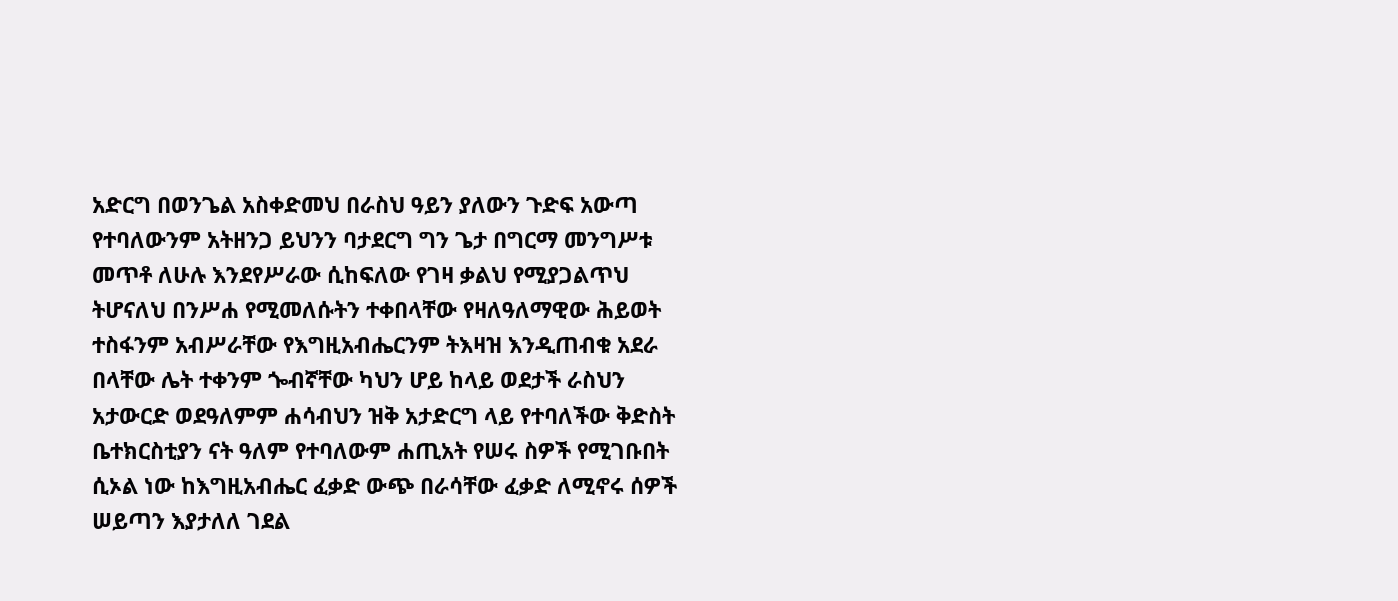አድርግ በወንጌል አስቀድመህ በራስህ ዓይን ያለውን ጉድፍ አውጣ የተባለውንም አትዘንጋ ይህንን ባታደርግ ግን ጌታ በግርማ መንግሥቱ መጥቶ ለሁሉ እንደየሥራው ሲከፍለው የገዛ ቃልህ የሚያጋልጥህ ትሆናለህ በንሥሐ የሚመለሱትን ተቀበላቸው የዛለዓለማዊው ሕይወት ተስፋንም አብሥራቸው የእግዚአብሔርንም ትእዛዝ እንዲጠብቁ አደራ በላቸው ሌት ተቀንም ጐብኛቸው ካህን ሆይ ከላይ ወደታች ራስህን አታውርድ ወደዓለምም ሐሳብህን ዝቅ አታድርግ ላይ የተባለችው ቅድስት ቤተክርስቲያን ናት ዓለም የተባለውም ሐጢአት የሠሩ ስዎች የሚገቡበት ሲኦል ነው ከእግዚአብሔር ፈቃድ ውጭ በራሳቸው ፈቃድ ለሚኖሩ ሰዎች ሠይጣን እያታለለ ገደል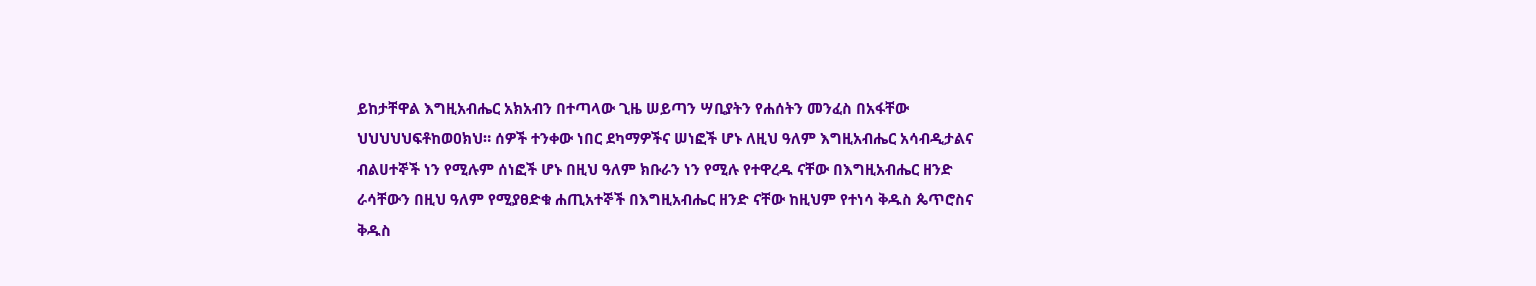ይከታቸዋል እግዚአብሔር አክአብን በተጣላው ጊዜ ሠይጣን ሣቢያትን የሐሰትን መንፈስ በአፋቸው ህህህህህፍቶከወዐክህ። ሰዎች ተንቀው ነበር ደካማዎችና ሠነፎች ሆኑ ለዚህ ዓለም እግዚአብሔር አሳብዲታልና ብልሀተኞች ነን የሚሉም ሰነፎች ሆኑ በዚህ ዓለም ክቡራን ነን የሚሉ የተዋረዱ ናቸው በእግዚአብሔር ዘንድ ራሳቸውን በዚህ ዓለም የሚያፀድቁ ሐጢአተኞች በእግዚአብሔር ዘንድ ናቸው ከዚህም የተነሳ ቅዱስ ጴጥሮስና ቅዱስ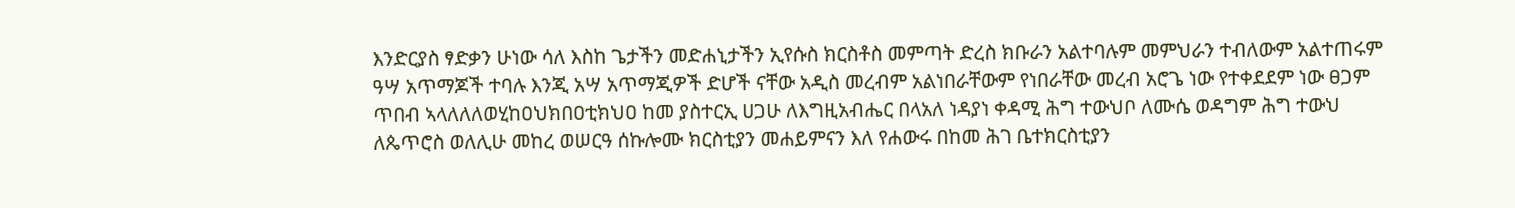እንድርያስ ፃድቃን ሁነው ሳለ እስከ ጌታችን መድሐኒታችን ኢየሱስ ክርስቶስ መምጣት ድረስ ክቡራን አልተባሉም መምህራን ተብለውም አልተጠሩም ዓሣ አጥማጆች ተባሉ እንጂ አሣ አጥማጂዎች ድሆች ናቸው አዲስ መረብም አልነበራቸውም የነበራቸው መረብ አሮጌ ነው የተቀደደም ነው ፀጋም ጥበብ ኣላለለለወሂከዐህክበዐቲክህዐ ከመ ያስተርኢ ሀጋሁ ለእግዚአብሔር በላአለ ነዳያነ ቀዳሚ ሕግ ተውህቦ ለሙሴ ወዳግም ሕግ ተውህ ለጴጥሮስ ወለሊሁ መከረ ወሠርዓ ሰኩሎሙ ክርስቲያን መሐይምናን እለ የሐውሩ በከመ ሕገ ቤተክርስቲያን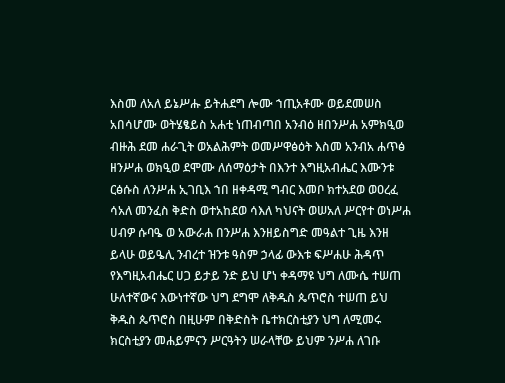እስመ ለአለ ይኔሥሑ ይትሐደግ ሎሙ ኀጢአቶሙ ወይደመሠስ አበሳሆሙ ወትሄፄይስ አሐቲ ነጠብጣበ አንብዕ ዘበንሥሐ አምክዒወ ብዙሕ ደመ ሐራጊት ወአልሕምት ወመሥዋፅዕት እስመ አንብአ ሐጥፅ ዘንሥሐ ወክዒወ ደሞሙ ለሰማዕታት በእንተ እግዚአብሔር እሙንቱ ርፅሱስ ለንሥሐ ኢገቢእ ኀበ ዘቀዳሚ ግብር እመቦ ክተአደወ ወዐረፈ ሳአለ መንፈስ ቅድስ ወተአከደወ ሳእለ ካህናት ወሠአለ ሥርየተ ወነሥሐ ሀብዎ ሱባዔ ወ አውራሐ በንሥሐ እንዘይስግድ መዓልተ ጊዜ እንዘ ይላሁ ወይዔሊ ንብረተ ዝንቱ ዓስም ኃላፊ ውእቱ ፍሥሐሁ ሕዳጥ የእግዚአብሔር ሀጋ ይታይ ንድ ይህ ሆነ ቀዳማዩ ህግ ለሙሴ ተሠጠ ሁለተኛውና እውነተኛው ህግ ደግሞ ለቅዱስ ጴጥሮስ ተሠጠ ይህ ቅዱስ ጴጥሮስ በዚሁም በቅድስት ቤተክርስቲያን ህግ ለሚመሩ ክርስቲያን መሐይምናን ሥርዓትን ሠራላቸው ይህም ንሥሐ ለገቡ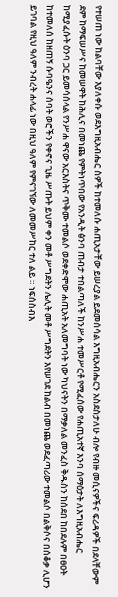የተሠጠ ነው ከልባቸው እያለቀሱ ወደእግዚአብሔር ስዎች ከተመለሱ ሐጢአታቸው ይሠረያል ይደመሰሳል እግዚአብሔርን አስደስታለሁ ብሎ የብዙ መሲናዎችና ፍሪዳዎች በደላቸውም ደም ከማፍሠሥና ከመሠዋት ከሕሊና በመነጨ የምትነጥበው የአንዲት ፅንባ ጠብታ ተበልጣለች ከንሥሐ ተመሥርቶ የሚፈሰው የሐጢአተኛ እንባ ሰማዕታት ለእግዚአብሔር ከሚያፈሱት ዕንባ ጋር ይመሳሰላል የንሥሐ ዋናው አርእስትና ጥቅሙ ተመልሶ ወደቀድሞው ሐጢአት አለመግባት ነው ካህናትን በማቃለል መንፈስ ቅዱስን ከሰደበ ከበደሉም በፀዐት ከተመለሰ ከዘጠኝ ሱባዔንና ሰባት ወሮችን የቀኖና ጊዜ ሥጡት ይህም ቀን መቶ ሥግደትን ሌሊት መቶ ሥግደትን እየሠገደ ከልብ በመነጨ ወደፈጣሪው ተመልሶ በልቅሶና በሰቆቃ ሊሆን ይገባል የዚህ ዓለም ንብረት ሐላፊ ነው በዚህ ዓለም የምናገኘው ለመመሥከር ተለ ልይ ። ነፍሰስብእ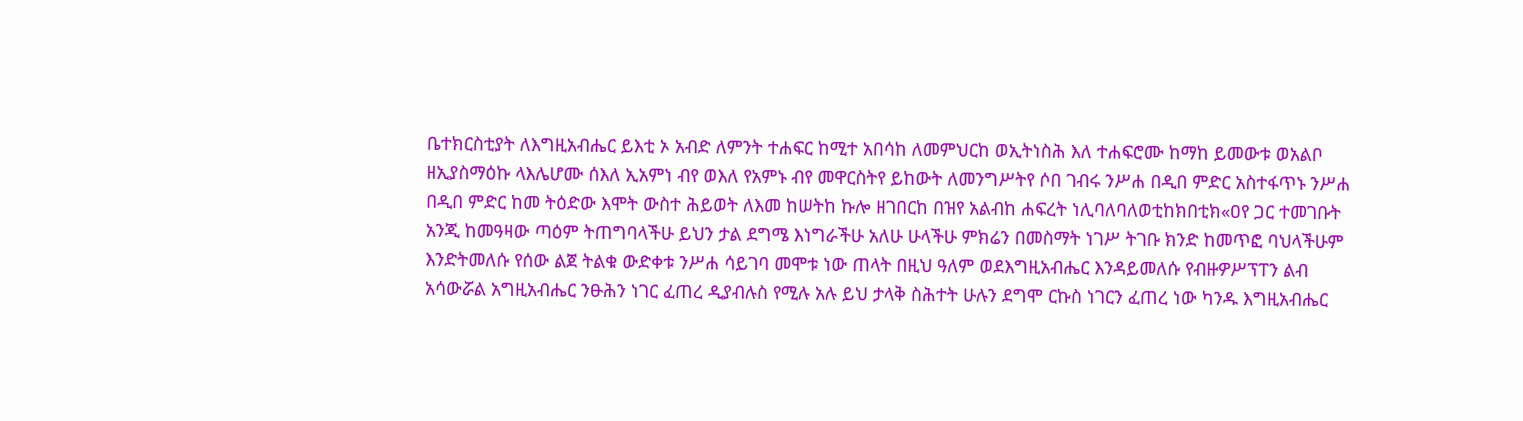ቤተክርስቲያት ለእግዚአብሔር ይእቲ ኦ አብድ ለምንት ተሐፍር ከሚተ አበሳከ ለመምህርከ ወኢትነስሕ እለ ተሐፍሮሙ ከማከ ይመውቱ ወአልቦ ዘኢያስማዕኩ ላእሌሆሙ ሰእለ ኢአምነ ብየ ወእለ የአምኑ ብየ መዋርስትየ ይከውት ለመንግሥትየ ሶበ ገብሩ ንሥሐ በዲበ ምድር አስተፋጥኑ ንሥሐ በዲበ ምድር ከመ ትዕድው እሞት ውስተ ሕይወት ለእመ ከሠትከ ኩሎ ዘገበርከ በዝየ አልብከ ሐፍረት ነሊባለባለወቲከክበቲክ«ዐየ ጋር ተመገቡት አንጂ ከመዓዛው ጣዕም ትጠግባላችሁ ይህን ታል ደግሜ እነግራችሁ አለሁ ሁላችሁ ምክሬን በመስማት ነገሥ ትገቡ ክንድ ከመጥፎ ባህላችሁም እንድትመለሱ የሰው ልጀ ትልቁ ውድቀቱ ንሥሐ ሳይገባ መሞቱ ነው ጠላት በዚህ ዓለም ወደእግዚአብሔር እንዳይመለሱ የብዙዎሥፕፐን ልብ አሳውሯል አግዚአብሔር ንፁሕን ነገር ፈጠረ ዲያብሉስ የሚሉ አሉ ይህ ታላቅ ስሕተት ሁሉን ደግሞ ርኩስ ነገርን ፈጠረ ነው ካንዱ እግዚአብሔር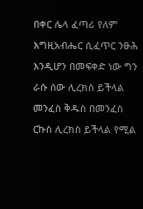በቀር ሌላ ፈጣሪ የለም እግዚአብሔር ሲፈጥር ንፁሕ እንዲሆን በመፍቀድ ነው ግን ራሱ ሰው ሊረክስ ይችላል መንፈስ ቅዱስ በመንፈስ ርኩስ ሊረክስ ይችላል የሚል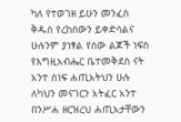ካለ የተወገዘ ይሁን መንፈስ ቅዱስ የረከሰውን ይቀድሳልና ሁሉንም ያነፃል የሰው ልጆች ነፍስ የእግዚአብሔር ቤተመቅደስ ናት አንተ ሰነፍ ሐጢአትህን ሁሉ ለካህን መናገርን አትፈር አንተ በንሥሐ ዘርዝረህ ሐጢአታቸውን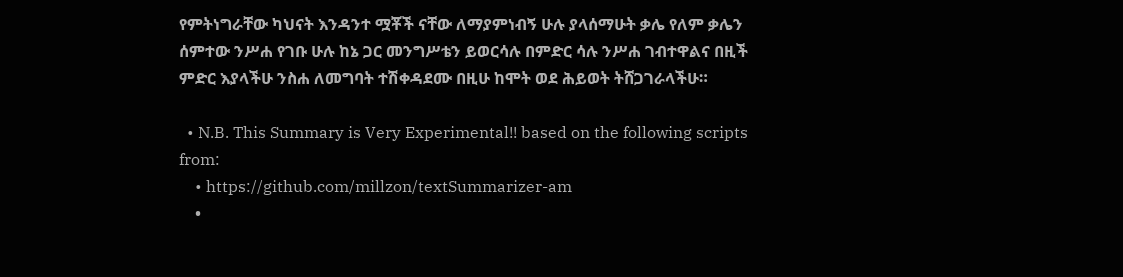የምትነግራቸው ካህናት እንዳንተ ሟቾች ናቸው ለማያምነብኝ ሁሉ ያላሰማሁት ቃሌ የለም ቃሌን ሰምተው ንሥሐ የገቡ ሁሉ ከኔ ጋር መንግሥቴን ይወርሳሉ በምድር ሳሉ ንሥሐ ገብተዋልና በዚች ምድር እያላችሁ ንስሐ ለመግባት ተሽቀዳደሙ በዚሁ ከሞት ወደ ሕይወት ትሸጋገራላችሁ።

  • N.B. This Summary is Very Experimental!! based on the following scripts from:
    • https://github.com/millzon/textSummarizer-am
    •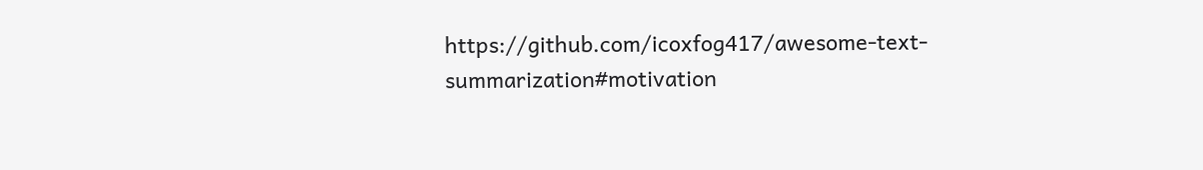https://github.com/icoxfog417/awesome-text-summarization#motivation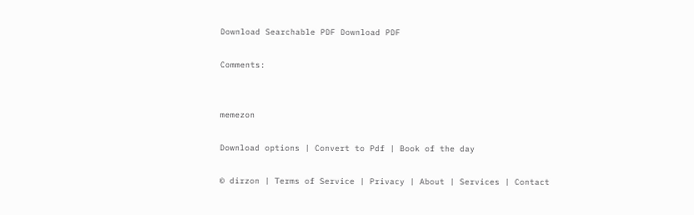Download Searchable PDF Download PDF

Comments:


memezon

Download options | Convert to Pdf | Book of the day

© dirzon | Terms of Service | Privacy | About | Services | Contact